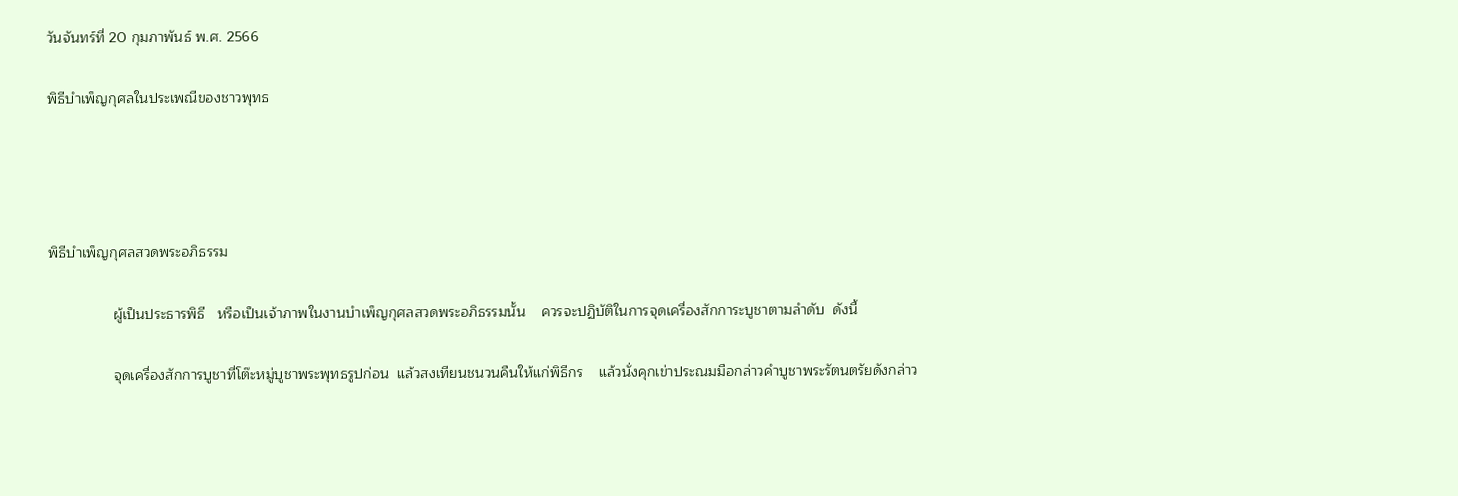วันจันทร์ที่ 20 กุมภาพันธ์ พ.ศ. 2566

พิธีบำเพ็ญกุศลในประเพณีของชาวพุทธ




พิธีบำเพ็ญกุศลสวดพระอภิธรรม

                ผู้เป็นประธารพิธี   หรือเป็นเจ้าภาพในงานบำเพ็ญกุศลสวดพระอภิธรรมนั้น    ควรจะปฏิบัติในการจุดเครื่องสักการะบูชาตามลำดับ  ดังนี้

                จุดเครื่องสักการบูชาที่โต๊ะหมู่บูชาพระพุทธรูปก่อน  แล้วสงเทียนชนวนคืนให้แก่พิธีกร    แล้วนั่งคุกเข่าประณมมือกล่าวคำบูชาพระรัตนตรัยดังกล่าว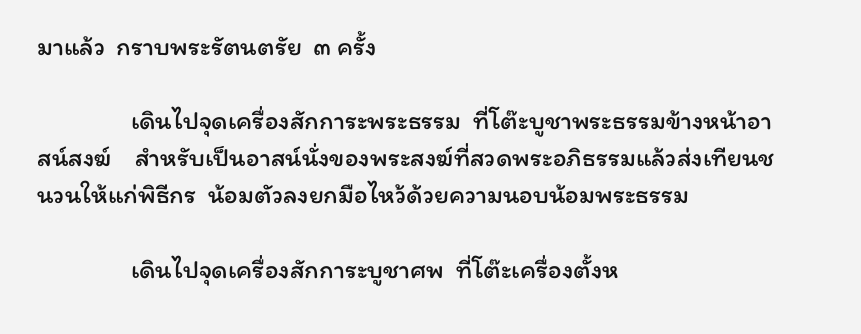มาแล้ว  กราบพระรัตนตรัย  ๓ ครั้ง

                เดินไปจุดเครื่องสักการะพระธรรม  ที่โต๊ะบูชาพระธรรมข้างหน้าอาสน์สงฆ์    สำหรับเป็นอาสน์นั่งของพระสงฆ์ที่สวดพระอภิธรรมแล้วส่งเทียนชนวนให้แก่พิธีกร  น้อมตัวลงยกมือไหว้ด้วยความนอบน้อมพระธรรม

                เดินไปจุดเครื่องสักการะบูชาศพ  ที่โต๊ะเครื่องตั้งห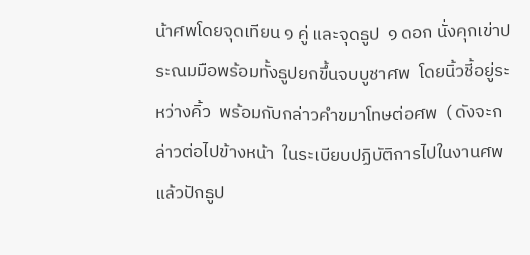น้าศพโดยจุดเทียน ๑ คู่ และจุดธูป  ๑ ดอก นั่งคุกเข่าประณมมือพร้อมทั้งธูปยกขึ้นจบบูชาศพ  โดยนิ้วชี้อยู่ระหว่างคิ้ว  พร้อมกับกล่าวคำขมาโทษต่อศพ  ( ดังจะกล่าวต่อไปข้างหน้า  ในระเบียบปฏิบัติการไปในงานศพ แล้วปักธูป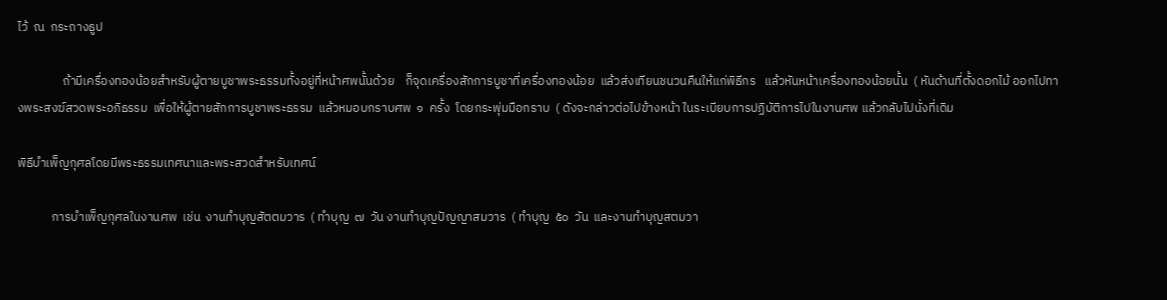ไว้  ณ  กระถางธูป

                ถ้ามีเครื่องทองน้อยสำหรับผู้ตายบูชาพระธรรมทั้งอยู่ที่หน้าศพนั้นด้วย    ก็จุดเครื่องสักการบูชาที่เครื่องทองน้อย  แล้วส่งเทียนชนวนคืนให้แก่พิธีกร   แล้วหันหน้าเครื่องทองน้อยนั้น  ( หันด้านที่ตั้งดอกไม้ ออกไปทางพระสงฆ์สวดพระอภิธรรม  เพื่อให้ผู้ตายสักการบูชาพระธรรม  แล้วหมอบกราบศพ  ๑  ครั้ง  โดยกระพุ่มมือกราบ  ( ดังจะกล่าวต่อไปข้างหน้า ในระเบียบการปฏิบัติการไปในงานศพ แล้วกลับไปนั่งที่เดิม

พิธีบำเพ็ญกุศลโดยมีพระธรรมเทศนาและพระสวดสำหรับเทศน์

            การบำเพ็ญกุศลในงานศพ  เช่น  งานทำบุญสัตตมวาร  ( ทำบุญ  ๗  วัน งานทำบุญปัญญาสมวาร  ( ทำบุญ  ๕๐  วัน  และงานทำบุญสตมวา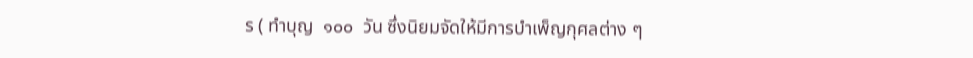ร ( ทำบุญ  ๑๐๐  วัน ซึ่งนิยมจัดให้มีการบำเพ็ญกุศลต่าง ๆ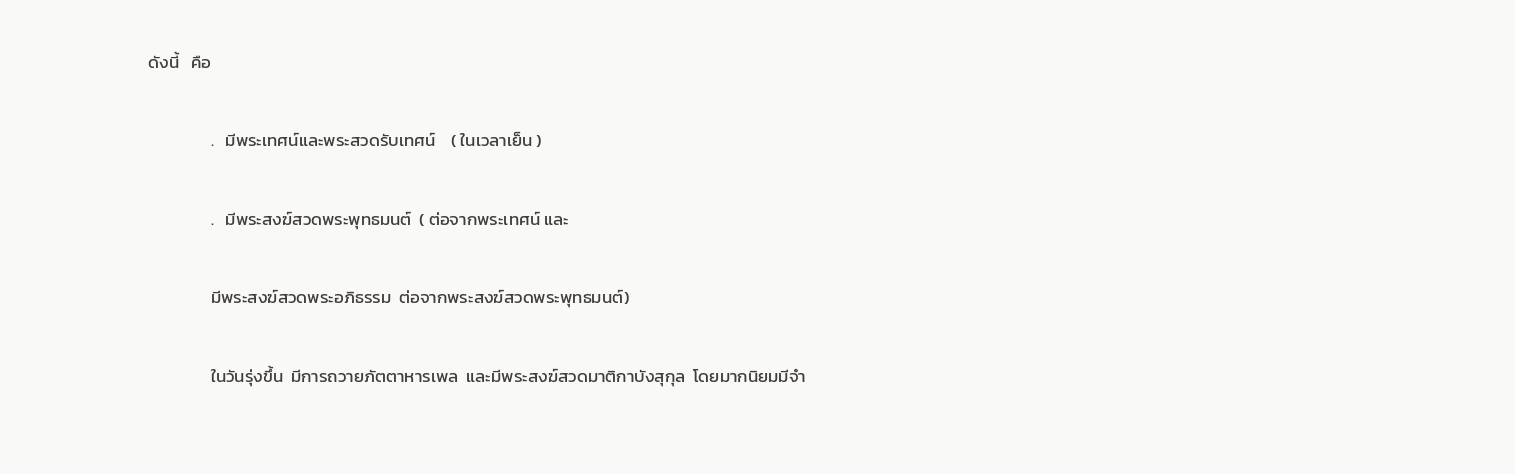ดังนี้   คือ

                .   มีพระเทศน์และพระสวดรับเทศน์    ( ในเวลาเย็น )

                .   มีพระสงฆ์สวดพระพุทธมนต์  ( ต่อจากพระเทศน์ และ

                มีพระสงฆ์สวดพระอภิธรรม  ต่อจากพระสงฆ์สวดพระพุทธมนต์)

                ในวันรุ่งขึ้น  มีการถวายภัตตาหารเพล  และมีพระสงฆ์สวดมาติกาบังสุกุล  โดยมากนิยมมีจำ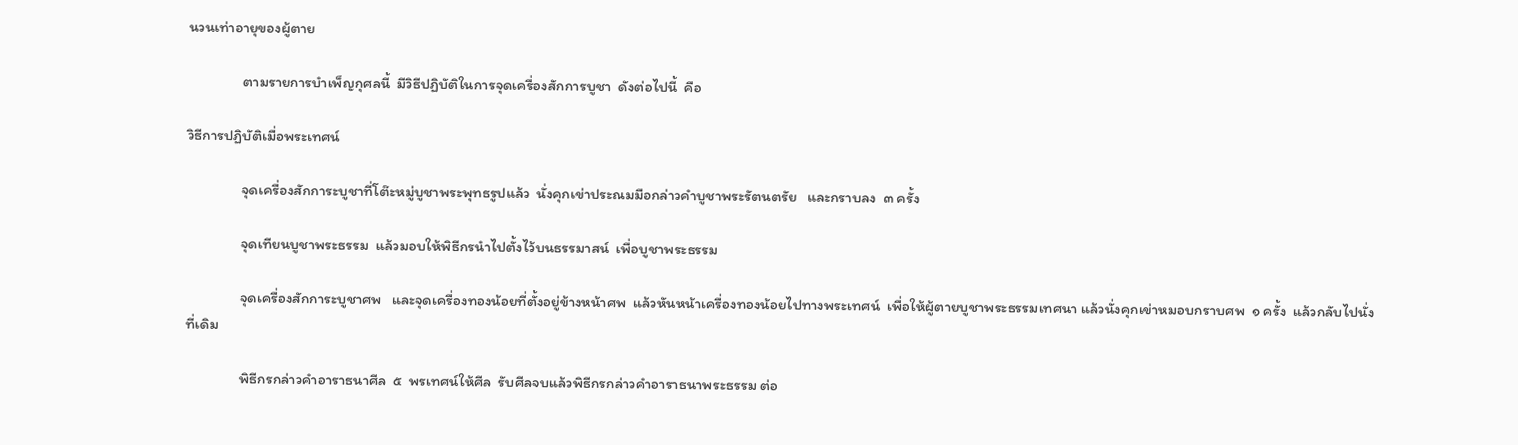นวนเท่าอายุของผู้ตาย

                ตามรายการบำเพ็ญกุศลนี้  มีวิธีปฏิบัติในการจุดเครื่องสักการบูชา  ดังต่อไปนี้  คือ

วิธีการปฏิบัติเมื่อพระเทศน์

                จุดเครื่องสักการะบูชาที่โต๊ะหมู่บูชาพระพุทธรูปแล้ว  นั่งคุกเข่าประณมมือกล่าวคำบูชาพระรัตนตรัย   และกราบลง  ๓ ครั้ง

                จุดเทียนบูชาพระธรรม  แล้วมอบให้พิธีกรนำไปตั้งไว้บนธรรมาสน์  เพื่อบูชาพระธรรม

                จุดเครื่องสักการะบูชาศพ   และจุดเครื่องทองน้อยที่ตั้งอยู่ข้างหน้าศพ  แล้วหันหน้าเครื่องทองน้อยไปทางพระเทศน์  เพื่อให้ผู้ตายบูชาพระธรรมเทศนา แล้วนั่งคุกเข่าหมอบกราบศพ  ๑ ครั้ง  แล้วกลับไปนั่งที่เดิม

                พิธีกรกล่าวคำอาราธนาศีล  ๕  พรเทศน์ให้ศีล  รับศีลจบแล้วพิธีกรกล่าวคำอาราธนาพระธรรม ต่อ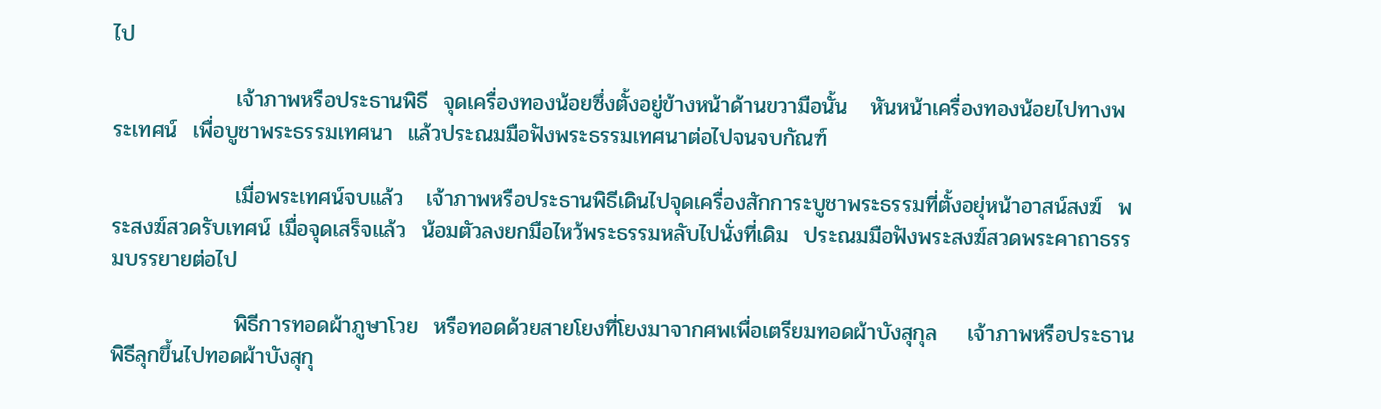ไป

                เจ้าภาพหรือประธานพิธี  จุดเครื่องทองน้อยซึ่งตั้งอยู่ข้างหน้าด้านขวามือนั้น   หันหน้าเครื่องทองน้อยไปทางพระเทศน์  เพื่อบูชาพระธรรมเทศนา  แล้วประณมมือฟังพระธรรมเทศนาต่อไปจนจบกัณฑ์

                เมื่อพระเทศน์จบแล้ว   เจ้าภาพหรือประธานพิธีเดินไปจุดเครื่องสักการะบูชาพระธรรมที่ตั้งอยุ่หน้าอาสน์สงฆ์  พระสงฆ์สวดรับเทศน์ เมื่อจุดเสร็จแล้ว  น้อมตัวลงยกมือไหว้พระธรรมหลับไปนั่งที่เดิม  ประณมมือฟังพระสงฆ์สวดพระคาถาธรรมบรรยายต่อไป

                พิธีการทอดผ้าภูษาโวย  หรือทอดด้วยสายโยงที่โยงมาจากศพเพื่อเตรียมทอดผ้าบังสุกุล    เจ้าภาพหรือประธานพิธีลุกขึ้นไปทอดผ้าบังสุกุ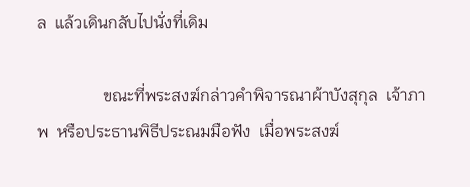ล  แล้วเดินกลับไปนั่งที่เดิม

                ขณะที่พระสงฆ์กล่าวคำพิจารณาผ้าบังสุกุล  เจ้าภาพ  หรือประธานพิธีประณมมือฟัง  เมื่อพระสงฆ์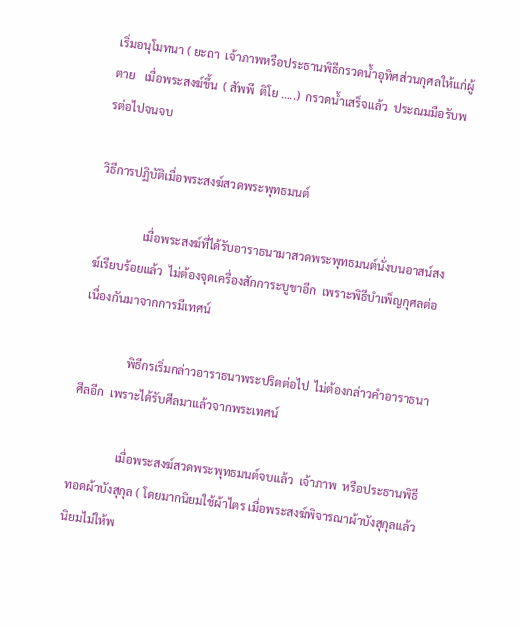เริ่มอนุโมทนา ( ยะถา  เจ้าภาพหรือประธานพิธีกรวดน้ำอุทิศส่วนกุศลให้แก่ผู้ตาย   เมื่อพระสงฆ์ขึ้น  ( สัพพี  ติโย …..)  กรวดน้ำเสร็จแล้ว  ประณมมือรับพรต่อไปจนจบ

วิธีการปฏิบัติเมื่อพระสงฆ์สวดพระพุทธมนต์

                เมื่อพระสงฆ์ที่ได้รับอาราธนามาสวดพระพุทธมนต์นั่งบนอาสน์สงฆ์เรียบร้อยแล้ว  ไม่ต้องจุดเครื่องสักการะบูชาอีก  เพราะพิธีบำเพ็ญกุศลต่อเนื่องกันมาจากการมีเทศน์

                พิธีกรเริ่มกล่าวอาราธนาพระปริตต่อไป  ไม่ต้องกล่าวคำอาราธนาศีลอีก  เพราะได้รับศีลมาแล้วจากพระเทศน์

                เมื่อพระสงฆ์สวดพระพุทธมนต์จบแล้ว  เจ้าภาพ  หรือประธานพิธีทอดผ้าบังสุกุล ( โดยมากนิยมใช้ผ้าไตร เมื่อพระสงฆ์พิจารณาผ้าบังสุกุลแล้ว   นิยมไม่ให้พ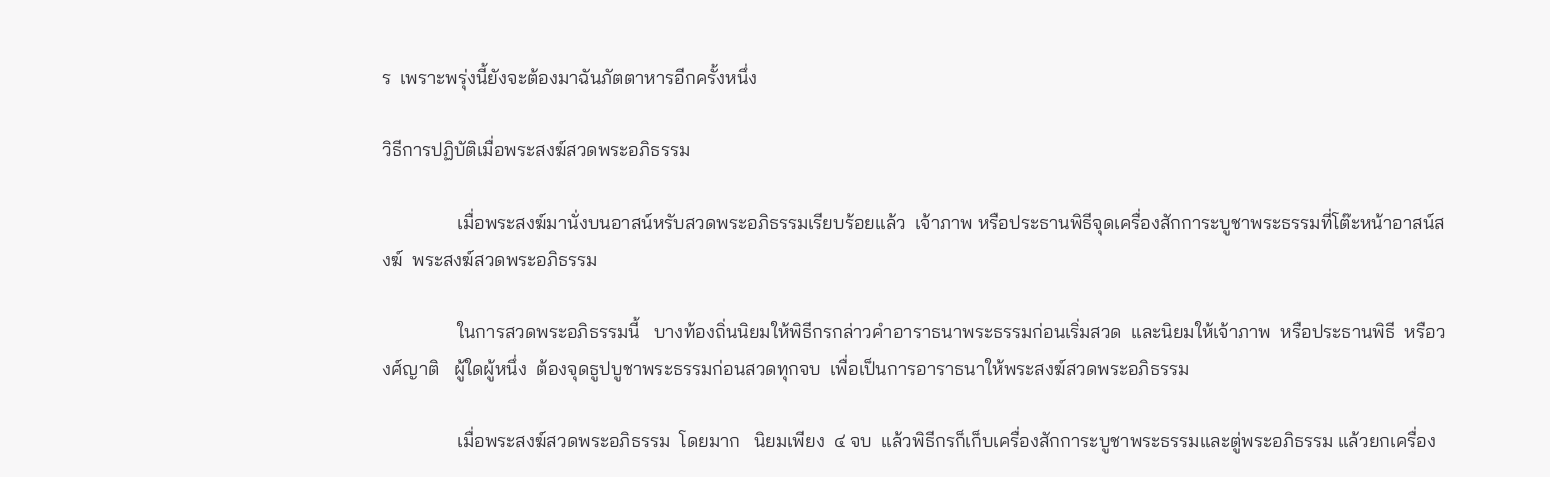ร  เพราะพรุ่งนี้ยังจะต้องมาฉันภัตตาหารอีกครั้งหนึ่ง

วิธีการปฏิบัติเมื่อพระสงฆ์สวดพระอภิธรรม

                เมื่อพระสงฆ์มานั่งบนอาสน์หรับสวดพระอภิธรรมเรียบร้อยแล้ว  เจ้าภาพ หรือประธานพิธีจุดเครื่องสักการะบูชาพระธรรมที่โต๊ะหน้าอาสน์สงฆ์  พระสงฆ์สวดพระอภิธรรม

                ในการสวดพระอภิธรรมนี้   บางท้องถิ่นนิยมให้พิธีกรกล่าวคำอาราธนาพระธรรมก่อนเริ่มสวด  และนิยมให้เจ้าภาพ  หรือประธานพิธี  หรือวงศ์ญาติ   ผู้ใดผู้หนึ่ง  ต้องจุดธูปบูชาพระธรรมก่อนสวดทุกจบ  เพื่อเป็นการอาราธนาให้พระสงฆ์สวดพระอภิธรรม

                เมื่อพระสงฆ์สวดพระอภิธรรม  โดยมาก   นิยมเพียง  ๔ จบ  แล้วพิธีกรก็เก็บเครื่องสักการะบูชาพระธรรมและตู่พระอภิธรรม แล้วยกเครื่อง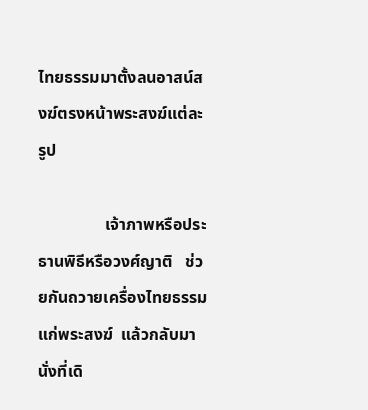ไทยธรรมมาตั้งลนอาสน์สงฆ์ตรงหน้าพระสงฆ์แต่ละรูป

                เจ้าภาพหรือประธานพิธีหรือวงศ์ญาติ   ช่วยกันถวายเครื่องไทยธรรมแก่พระสงฆ์  แล้วกลับมานั่งที่เดิ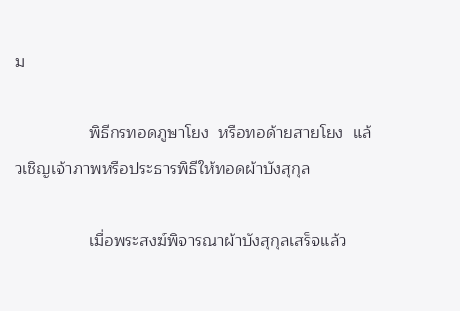ม

                พิธีกรทอดภูษาโยง  หรือทอด้ายสายโยง  แล้วเชิญเจ้าภาพหรือประธารพิธีให้ทอดผ้าบังสุกุล

                เมื่อพระสงฆ์พิจารณาผ้าบังสุกุลเสร็จแล้ว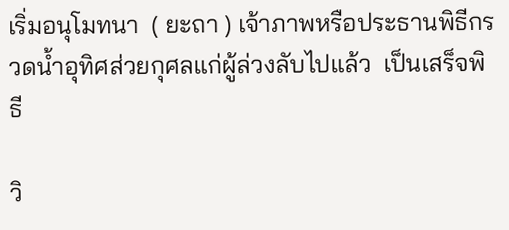เริ่มอนุโมทนา  ( ยะถา ) เจ้าภาพหรือประธานพิธีกรวดน้ำอุทิศส่วยกุศลแก่ผู้ล่วงลับไปแล้ว  เป็นเสร็จพิธี

วิ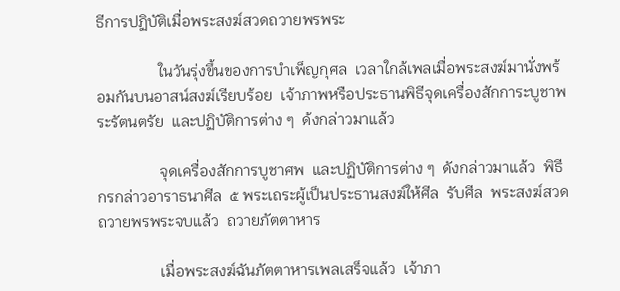ธีการปฏิบัติเมื่อพระสงฆ์สวดถวายพรพระ

                ในวันรุ่งขึ้นของการบำเพ็ญกุศล  เวลาใกล้เพลเมื่อพระสงฆ์มานั่งพร้อมกันบนอาสน์สงฆ์เรียบร้อย  เจ้าภาพหรือประธานพิธีจุดเครื่องสักการะบูชาพระรัตนตรัย  และปฏิบัติการต่าง ๆ  ด้งกล่าวมาแล้ว

                จุดเครื่องสักการบูชาศพ  และปฏิบัติการต่าง ๆ  ดังกล่าวมาแล้ว  พิธีกรกล่าวอาราธนาศีล  ๕ พระเถระผู้เป็นประธานสงฆ์ให้ศีล  รับศีล  พระสงฆ์สวดถวายพรพระจบแล้ว  ถวายภัตตาหาร

                เมื่อพระสงฆ์ฉันภัตตาหารเพลเสร็จแล้ว  เจ้าภา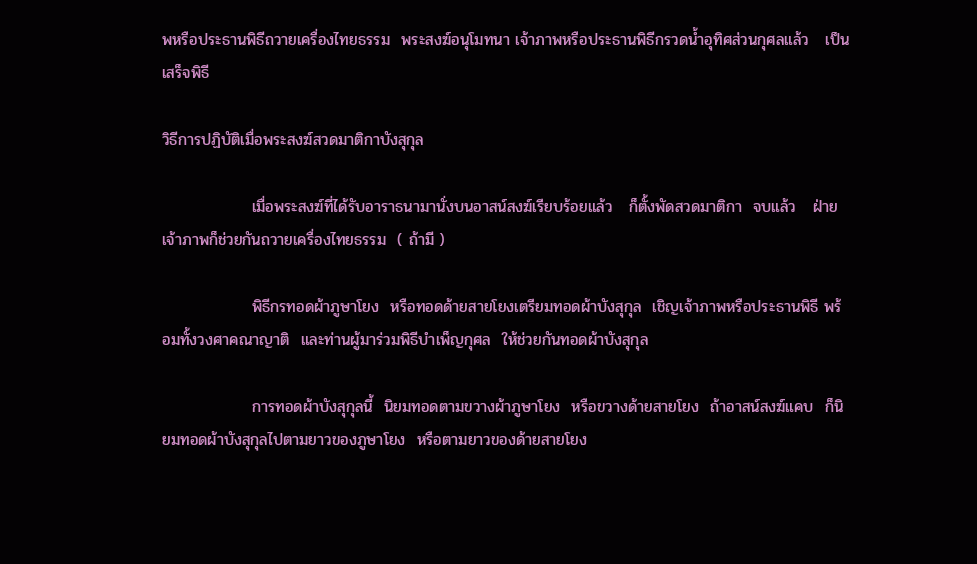พหรือประธานพิธีถวายเครื่องไทยธรรม  พระสงฆ์อนุโมทนา เจ้าภาพหรือประธานพิธีกรวดน้ำอุทิศส่วนกุศลแล้ว   เป็นเสร็จพิธี

วิธีการปฏิบัติเมื่อพระสงฆ์สวดมาติกาบังสุกุล

                เมื่อพระสงฆ์ที่ได้รับอาราธนามานั่งบนอาสน์สงฆ์เรียบร้อยแล้ว   ก็ตั้งพัดสวดมาติกา  จบแล้ว   ฝ่ายเจ้าภาพก็ช่วยกันถวายเครื่องไทยธรรม  ( ถ้ามี )

                พิธีกรทอดผ้าภูษาโยง  หรือทอดด้ายสายโยงเตรียมทอดผ้าบังสุกุล  เชิญเจ้าภาพหรือประธานพิธี พร้อมทั้งวงศาคณาญาติ  และท่านผู้มาร่วมพิธีบำเพ็ญกุศล  ให้ช่วยกันทอดผ้าบังสุกุล

                การทอดผ้าบังสุกุลนี้  นิยมทอดตามขวางผ้าภูษาโยง  หรือขวางด้ายสายโยง  ถ้าอาสน์สงฆ์แคบ  ก็นิยมทอดผ้าบังสุกุลไปตามยาวของภูษาโยง  หรือตามยาวของด้ายสายโยง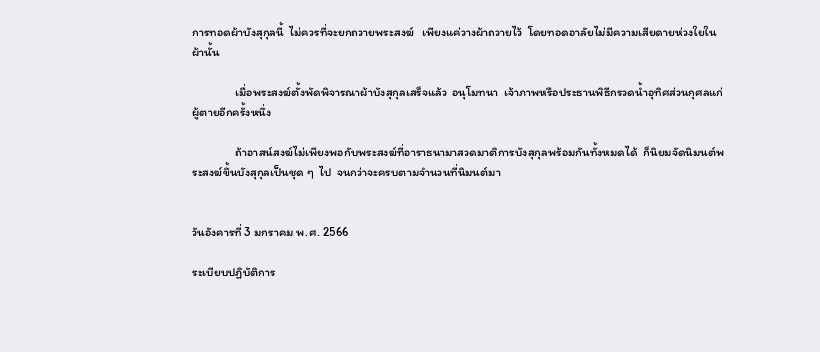การทอดผ้าบังสุกุลนี้  ไม่ควรที่จะยกถวายพระสงฆ์   เพียงแค่วางผ้าถวายไว้  โดยทอดอาลัยไม่มีความเสียดายห่วงใยในผ้านั้น

                เมื่อพระสงฆ์ตั้งพัดพิจารณาผ้าบังสุกุลเสร็จแล้ว  อนุโมทนา  เจ้าภาพหรือประธานพิธีกรวดน้ำอุทิศส่วนกุศลแก่ผู้ตายอีกครั้งหนึ่ง

                ถ้าอาสน์สงฆ์ไม่เพียงพอกับพระสงฆ์ที่อาราธนามาสวดมาติการบังสุกุลพร้อมกันทั้งหมดได้  ก็นิยมจัดนิมนต์พระสงฆ์ขึ้นบังสุกุลเป็นชุด ๆ  ไป  จนกว่าจะครบตามจำนวนที่นิมนต์มา


วันอังคารที่ 3 มกราคม พ.ศ. 2566

ระเบียบปฏิบัติการ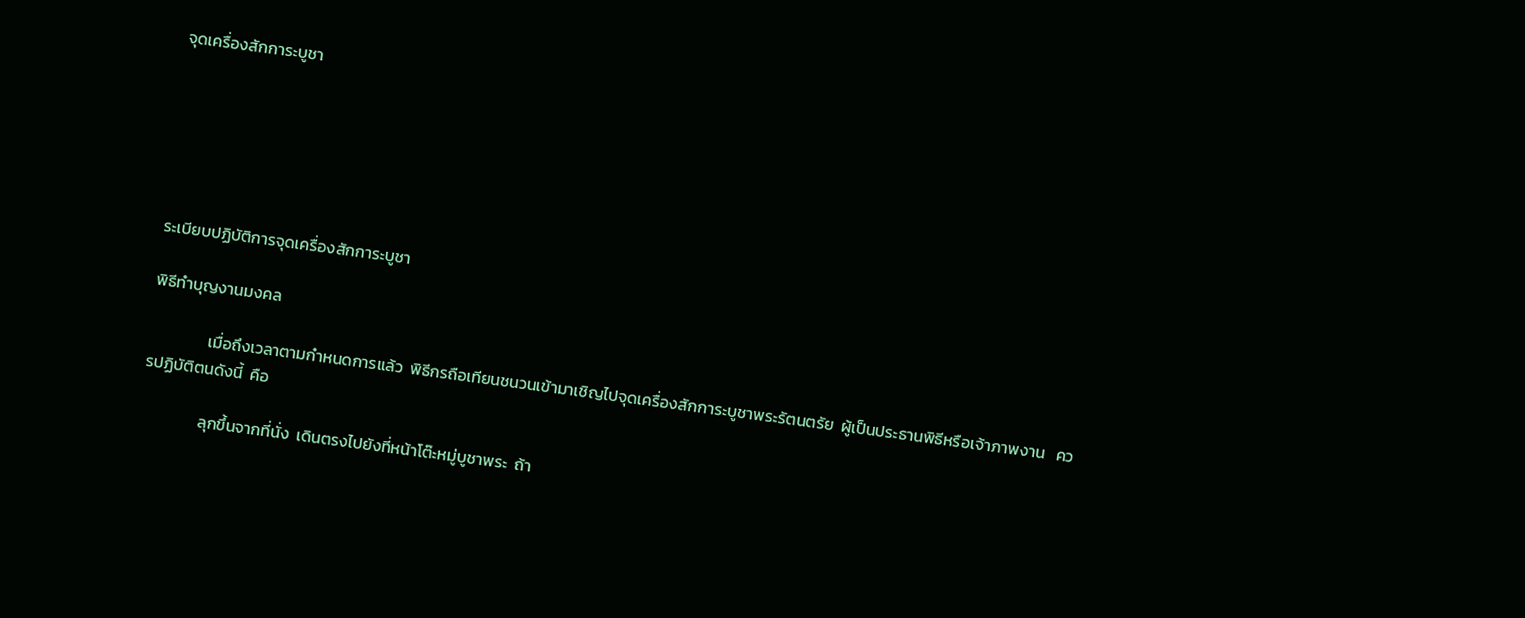จุดเครื่องสักการะบูชา






ระเบียบปฏิบัติการจุดเครื่องสักการะบูชา

พิธีทำบุญงานมงคล

                เมื่อถึงเวลาตามกำหนดการแล้ว  พิธีกรถือเทียนชนวนเข้ามาเชิญไปจุดเครื่องสักการะบูชาพระรัตนตรัย  ผู้เป็นประธานพิธีหรือเจ้าภาพงาน   ควรปฏิบัติตนดังนี้  คือ

                ลุกขึ้นจากที่นั่ง  เดินตรงไปยังที่หน้าโต๊ะหมู่บูชาพระ  ถ้า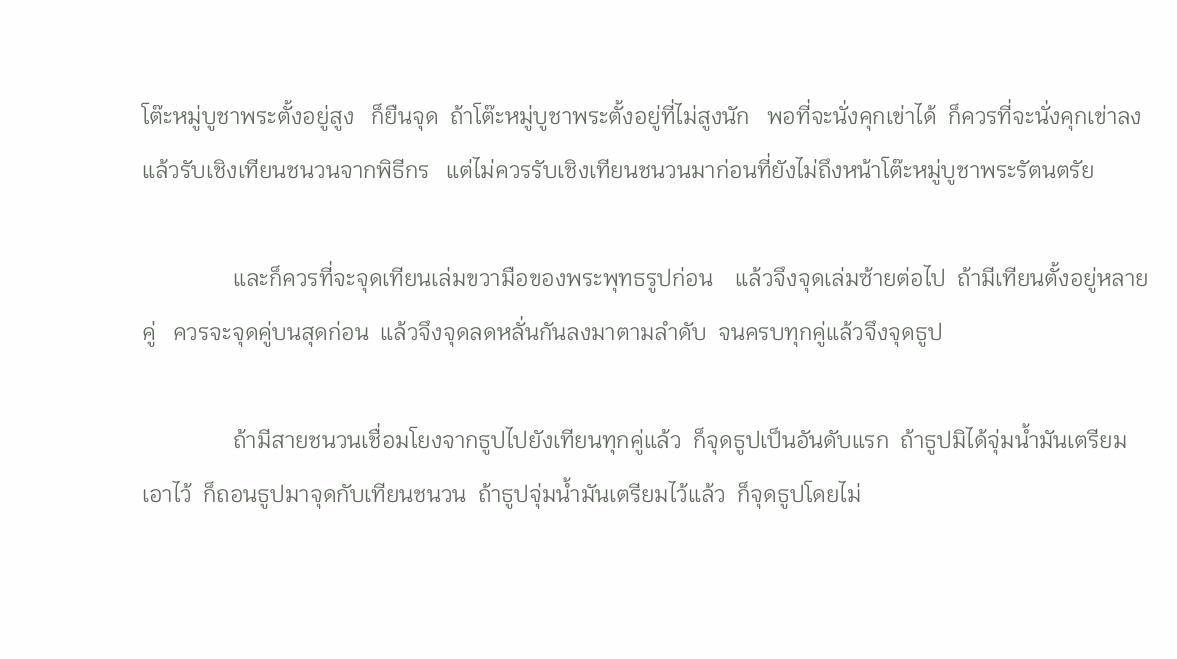โต๊ะหมู่บูชาพระตั้งอยู่สูง   ก็ยืนจุด  ถ้าโต๊ะหมู่บูชาพระตั้งอยู่ที่ไม่สูงนัก   พอที่จะนั่งคุกเข่าได้  ก็ควรที่จะนั่งคุกเข่าลงแล้วรับเชิงเทียนชนวนจากพิธีกร   แต่ไม่ควรรับเชิงเทียนชนวนมาก่อนที่ยังไม่ถึงหน้าโต๊ะหมู่บูชาพระรัตนตรัย

                และก็ควรที่จะจุดเทียนเล่มขวามือของพระพุทธรูปก่อน    แล้วจึงจุดเล่มซ้ายต่อไป  ถ้ามีเทียนตั้งอยู่หลายคู่   ควรจะจุดคู่บนสุดก่อน  แล้วจึงจุดลดหลั่นกันลงมาตามลำดับ  จนครบทุกคู่แล้วจึงจุดธูป

                ถ้ามีสายชนวนเชื่อมโยงจากธูปไปยังเทียนทุกคู่แล้ว  ก็จุดธูปเป็นอันดับแรก  ถ้าธูปมิได้จุ่มน้ำมันเตรียมเอาไว้  ก็ถอนธูปมาจุดกับเทียนชนวน  ถ้าธูปจุ่มน้ำมันเตรียมไว้แล้ว  ก็จุดธูปโดยไม่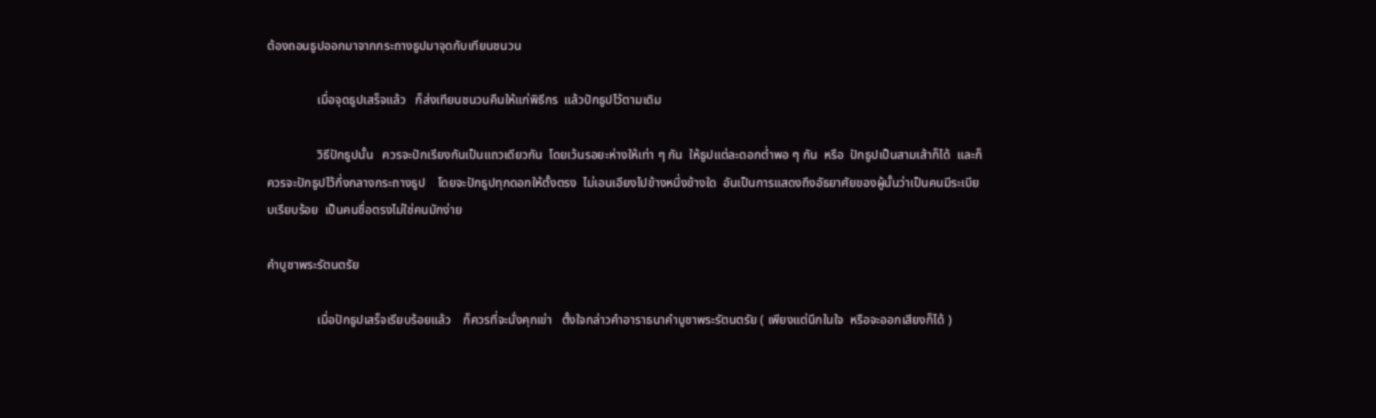ต้องถอนธูปออกมาจากกระถางธูปมาจุดกับเทียนชนวน

                เมื่อจุดธูปเสร็จแล้ว   ก็ส่งเทียนชนวนคืนให้แก่พิธีกร  แล้วปักธูปไว้ตามเดิม

                วิธีปักธูปนั้น   ควรจะปักเรียงกันเป็นแถวเดียวกัน  โดยเว้นรอยะห่างให้เท่า ๆ กัน  ให้ธูปแต่ละดอกต่ำพอ ๆ กัน  หรือ  ปักธูปเป็นสามเส้าก็ได้  และก็ควรจะปักธูปไว้กึ่งกลางกระถางธูป    โดยจะปักธูปทุกดอกให้ตั้งตรง  ไม่เอนเอียงไปข้างหนึ่งข้างใด  อันเป็นการแสดงถึงอัธยาศัยของผู้นั้นว่าเป็นคนมีระเบียบเรียบร้อย  เป็นคนชื่อตรงไม่ใช่คนมักง่าย

คำบูชาพระรัตนตรัย

                เมื่อปักธูปเสร็จเรียบร้อยแล้ว    ก็ควรที่จะนั่งคุกเข่า   ตั้งใจกล่าวคำอาราธนาคำบูชาพระรัตนตรัย ( เพียงแต่นึกในใจ  หรือจะออกเสียงก็ได้ )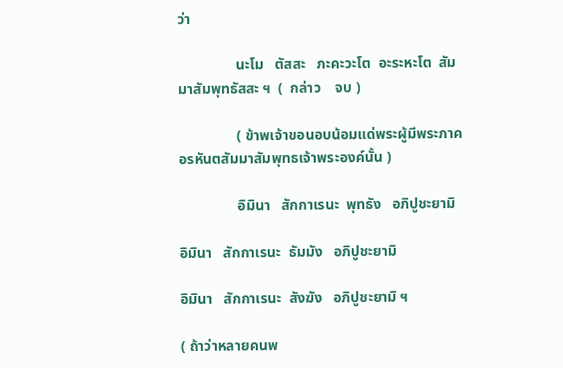ว่า

                นะโม   ตัสสะ   ภะคะวะโต  อะระหะโต  สัมมาสัมพุทธัสสะ ฯ  (  กล่าว    จบ )

                ( ข้าพเจ้าขอนอบน้อมแด่พระผู้มีพระภาค   อรหันตสัมมาสัมพุทธเจ้าพระองค์นั้น )

                อิมินา   สักกาเรนะ  พุทธัง   อภิปูชะยามิ

อิมินา   สักกาเรนะ  ธัมมัง   อภิปูชะยามิ

อิมินา   สักกาเรนะ  สังฆัง   อภิปูชะยามิ ฯ

( ถ้าว่าหลายคนพ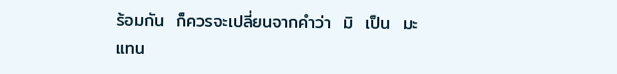ร้อมกัน  ก็ควรจะเปลี่ยนจากคำว่า  มิ  เป็น  มะ  แทน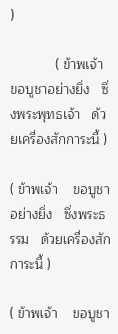)

            ( ข้าพเจ้า    ขอบูชาอย่างยิ่ง   ซึ่งพระพุทธเจ้า   ด้วยเครื่องสักการะนี้ )

( ข้าพเจ้า    ขอบูชาอย่างยิ่ง   ซึ่งพระธรรม   ด้วยเครื่องสักการะนี้ )

( ข้าพเจ้า    ขอบูชา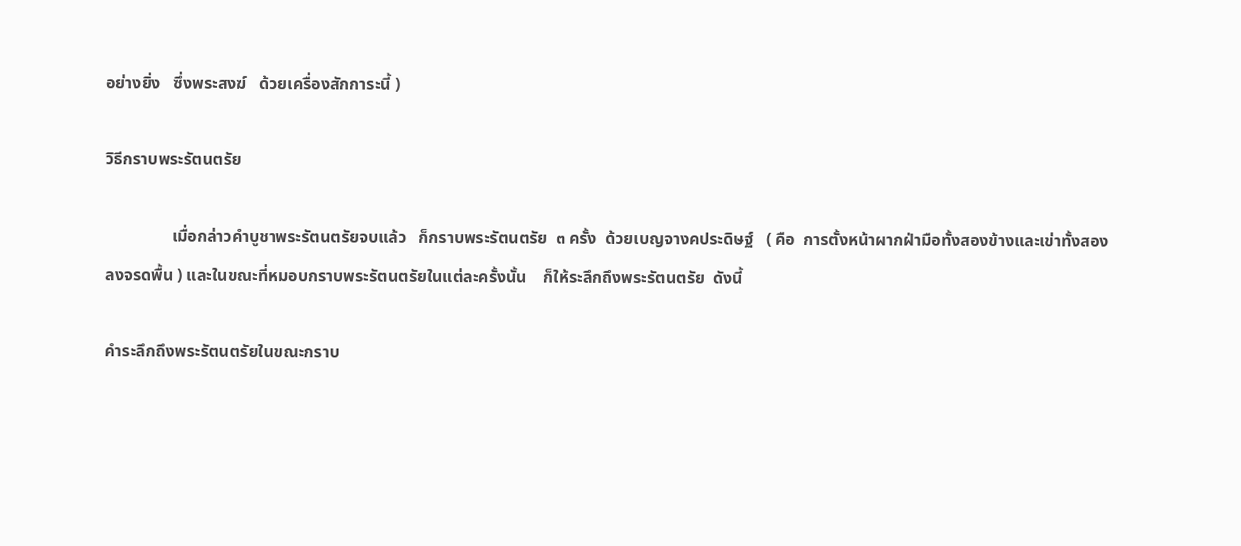อย่างยิ่ง   ซึ่งพระสงฆ์   ด้วยเครื่องสักการะนี้ )

วิธีกราบพระรัตนตรัย

                เมื่อกล่าวคำบูชาพระรัตนตรัยจบแล้ว   ก็กราบพระรัตนตรัย  ๓ ครั้ง  ด้วยเบญจางคประดิษฐ์   ( คือ  การตั้งหน้าผากฝ่ามือทั้งสองข้างและเข่าทั้งสอง   ลงจรดพื้น ) และในขณะที่หมอบกราบพระรัตนตรัยในแต่ละครั้งนั้น    ก็ให้ระลึกถึงพระรัตนตรัย  ดังนี้

คำระลึกถึงพระรัตนตรัยในขณะกราบ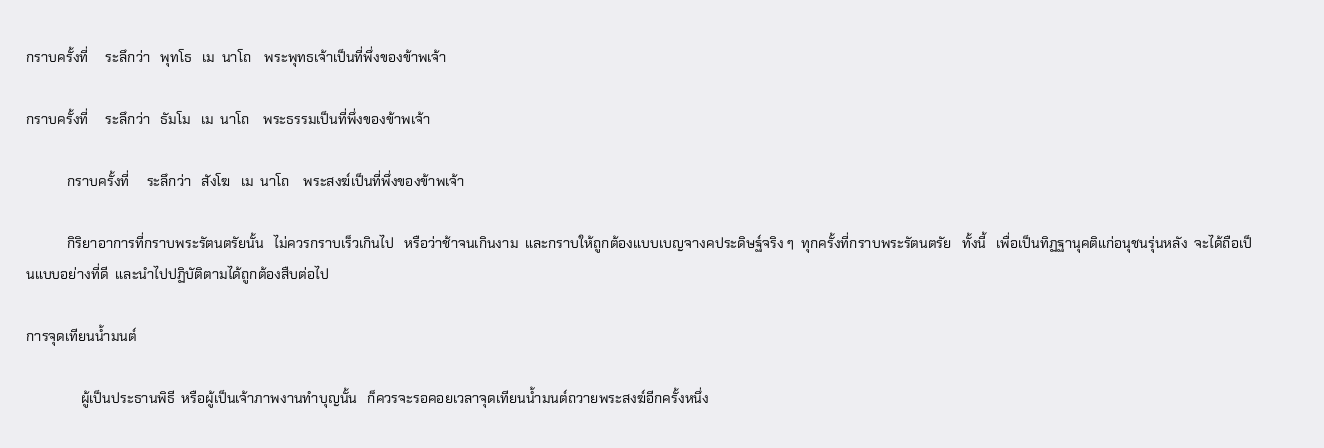กราบครั้งที่     ระลึกว่า   พุทโธ   เม  นาโถ    พระพุทธเจ้าเป็นที่พึ่งของข้าพเจ้า

กราบครั้งที่     ระลึกว่า   ธัมโม   เม  นาโถ    พระธรรมเป็นที่พึ่งของข้าพเจ้า

            กราบครั้งที่     ระลึกว่า   สังโฆ   เม  นาโถ    พระสงฆ์เป็นที่พึ่งของข้าพเจ้า

            กิริยาอาการที่กราบพระรัตนตรัยนั้น   ไม่ควรกราบเร็วเกินไป   หรือว่าช้าจนเกินงาม  และกราบให้ถูกต้องแบบเบญจางคประดิษฐ์จริง ๆ  ทุกครั้งที่กราบพระรัตนตรัย   ทั้งนี้   เพื่อเป็นทิฏฐานุคติแก่อนุชนรุ่นหลัง  จะได้ถือเป็นแบบอย่างที่ดี  และนำไปปฏิบัติตามได้ถูกต้องสืบต่อไป

การจุดเทียนน้ำมนต์

                ผู้เป็นประธานพิธี  หรือผู้เป็นเจ้าภาพงานทำบุญนั้น   ก็ควรจะรอคอยเวลาจุดเทียนน้ำมนต์ถวายพระสงฆ์อีกครั้งหนึ่ง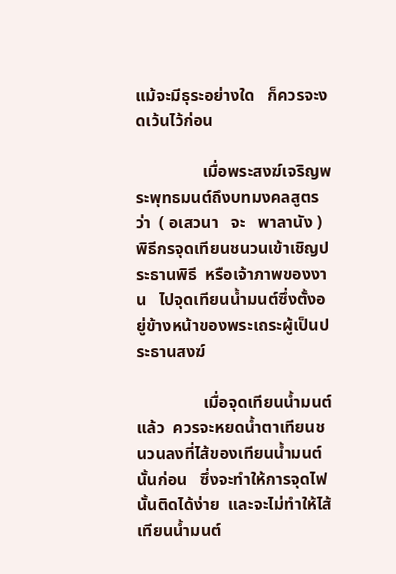แม้จะมีธุระอย่างใด   ก็ควรจะงดเว้นไว้ก่อน

                เมื่อพระสงฆ์เจริญพระพุทธมนต์ถึงบทมงคลสูตรว่า  ( อเสวนา   จะ   พาลานัง )    พิธีกรจุดเทียนชนวนเข้าเชิญประธานพิธี  หรือเจ้าภาพของงาน   ไปจุดเทียนน้ำมนต์ซึ่งตั้งอยู่ข้างหน้าของพระเถระผู้เป็นประธานสงฆ์

                เมื่อจุดเทียนน้ำมนต์แล้ว  ควรจะหยดน้ำตาเทียนชนวนลงที่ไส้ของเทียนน้ำมนต์นั้นก่อน   ซึ่งจะทำให้การจุดไฟนั้นติดได้ง่าย  และจะไม่ทำให้ไส้เทียนน้ำมนต์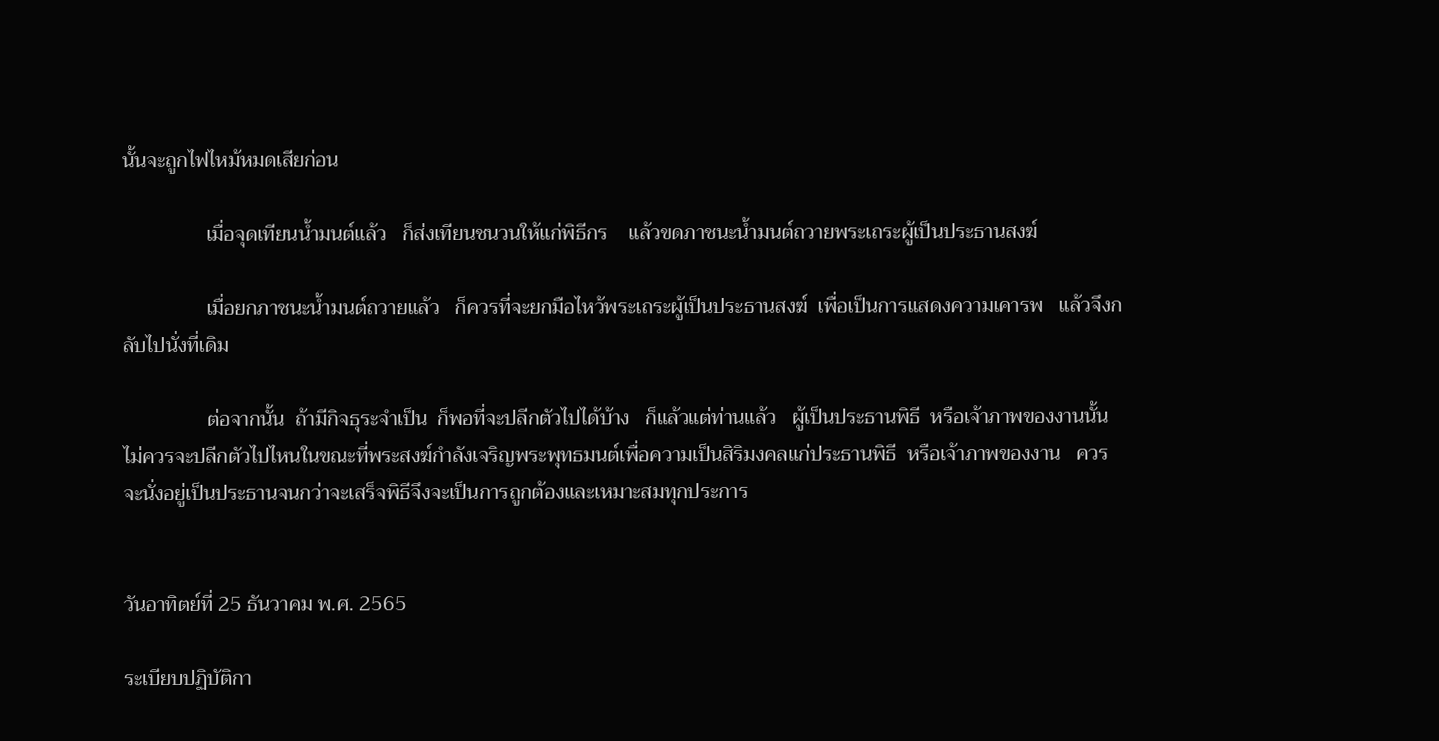นั้นจะถูกไฟไหม้หมดเสียก่อน

                เมื่อจุดเทียนน้ำมนต์แล้ว   ก็ส่งเทียนชนวนให้แก่พิธีกร    แล้วขดภาชนะน้ำมนต์ถวายพระเถระผู้เป็นประธานสงฆ์

                เมื่อยกภาชนะน้ำมนต์ถวายแล้ว   ก็ควรที่จะยกมือไหว้พระเถระผู้เป็นประธานสงฆ์  เพื่อเป็นการแสดงความเคารพ   แล้วจึงกลับไปนั่งที่เดิม

                ต่อจากนั้น  ถ้ามีกิจธุระจำเป็น  ก็พอที่จะปลีกตัวไปได้บ้าง   ก็แล้วแต่ท่านแล้ว   ผู้เป็นประธานพิธี  หรือเจ้าภาพของงานนั้น   ไม่ควรจะปลีกตัวไปไหนในขณะที่พระสงฆ์กำลังเจริญพระพุทธมนต์เพื่อความเป็นสิริมงคลแก่ประธานพิธี  หรือเจ้าภาพของงาน   ควรจะนั่งอยู่เป็นประธานจนกว่าจะเสร็จพิธีจึงจะเป็นการถูกต้องและเหมาะสมทุกประการ


วันอาทิตย์ที่ 25 ธันวาคม พ.ศ. 2565

ระเบียบปฏิบัติกา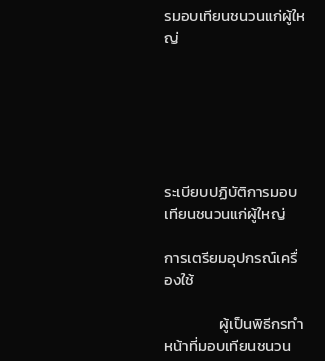รมอบเทียนชนวนแก่ผู้ใหญ่






ระเบียบปฏิบัติการมอบเทียนชนวนแก่ผู้ใหญ่

การเตรียมอุปกรณ์เครื่องใช้

                ผู้เป็นพิธีกรทำหน้าที่มอบเทียนชนวน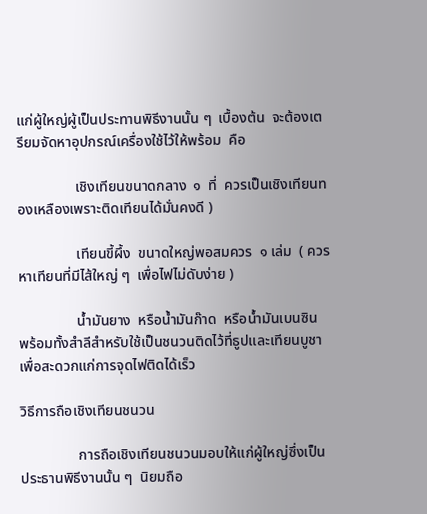แก่ผู้ใหญ่ผู้เป็นประทานพิธีงานนั้น ๆ  เบื้องต้น  จะต้องเตรียมจัดหาอุปกรณ์เครื่องใช้ไว้ให้พร้อม  คือ

                เชิงเทียนขนาดกลาง  ๑  ที่  ควรเป็นเชิงเทียนทองเหลืองเพราะติดเทียนได้มั่นคงดี )

                เทียนขี้ผึ้ง  ขนาดใหญ่พอสมควร  ๑ เล่ม  ( ควรหาเทียนที่มีไส้ใหญ่ ๆ  เพื่อไฟไม่ดับง่าย )

                น้ำมันยาง  หรือน้ำมันก๊าด  หรือน้ำมันเบนซิน  พร้อมทั้งสำลีสำหรับใช้เป็นชนวนติดไว้ที่ธูปและเทียนบูชา  เพื่อสะดวกแก่การจุดไฟติดได้เร็ว

วิธีการถือเชิงเทียนชนวน

                การถือเชิงเทียนชนวนมอบให้แก่ผู้ใหญ่ซึ่งเป็นประธานพิธีงานนั้น ๆ  นิยมถือ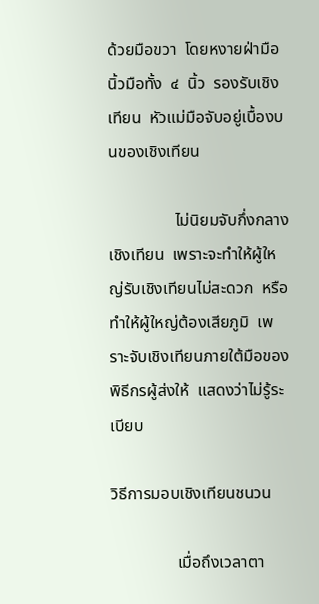ด้วยมือขวา  โดยหงายฝ่ามือ  นิ้วมือทั้ง  ๔  นิ้ว  รองรับเชิงเทียน  หัวแม่มือจับอยู่เบื้องบนของเชิงเทียน

                ไม่นิยมจับกึ่งกลางเชิงเทียน  เพราะจะทำให้ผู้ใหญ่รับเชิงเทียนไม่สะดวก  หรือทำให้ผู้ใหญ่ต้องเสียภูมิ  เพราะจับเชิงเทียนภายใต้มือของพิธีกรผู้ส่งให้  แสดงว่าไม่รู้ระเบียบ

วิธีการมอบเชิงเทียนชนวน

                เมื่อถึงเวลาตา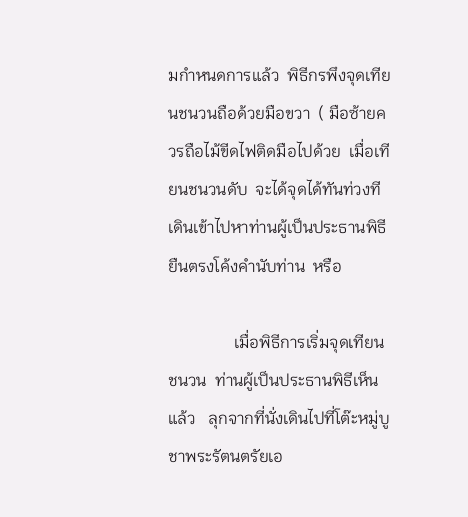มกำหนดการแล้ว  พิธีกรพึงจุดเทียนชนวนถือด้วยมือขวา  ( มือซ้ายควรถือไม้ขีดไฟติดมือไปด้วย  เมื่อเทียนชนวนดับ  จะได้จุดได้ทันท่วงที เดินเข้าไปหาท่านผู้เป็นประธานพิธี  ยืนตรงโค้งคำนับท่าน  หรือ

                เมื่อพิธีการเริ่มจุดเทียนชนวน  ท่านผู้เป็นประธานพิธีเห็นแล้ว   ลุกจากที่นั่งเดินไปที่โต๊ะหมู่บูชาพระรัตนตรัยเอ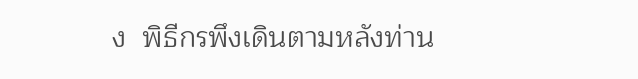ง  พิธีกรพึงเดินตามหลังท่าน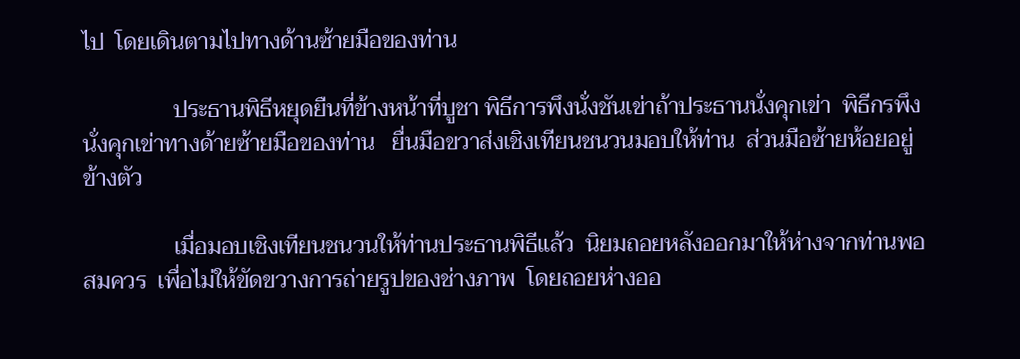ไป  โดยเดินตามไปทางด้านซ้ายมือของท่าน

                ประธานพิธีหยุดยืนที่ข้างหน้าที่บูชา พิธีการพึงนั่งชันเข่าถ้าประธานนั่งคุกเข่า  พิธีกรพึงนั่งคุกเข่าทางด้ายซ้ายมือของท่าน   ยื่นมือขวาส่งเชิงเทียนชนวนมอบให้ท่าน  ส่วนมือซ้ายห้อยอยู่ข้างตัว

                เมื่อมอบเชิงเทียนชนวนให้ท่านประธานพิธีแล้ว  นิยมถอยหลังออกมาให้ห่างจากท่านพอสมควร  เพื่อไม่ให้ขัดขวางการถ่ายรูปของช่างภาพ  โดยถอยห่างออ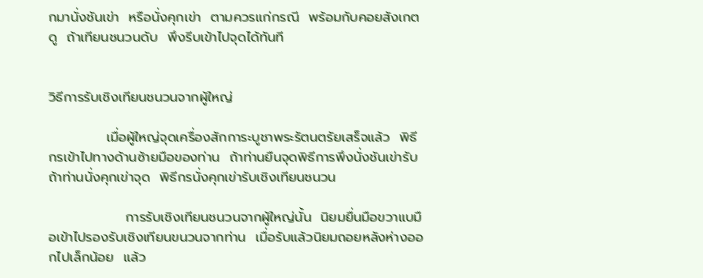กมานั่งชันเข่า  หรือนั่งคุกเข่า  ตามควรแก่กรณี  พร้อมกับคอยสังเกตดู  ถ้าเทียนชนวนดับ  พึงรีบเข้าไปจุดได้ทันที


วิธีการรับเชิงเทียนชนวนจากผู้ใหญ่

            เมื่อผู้ใหญ่จุดเครื่องสักการะบูชาพระรัตนตรัยเสร็จแล้ว  พิธีกรเข้าไปทางด้านซ้ายมือของท่าน  ถ้าท่านยืนจุดพิธีการพึงนั่งชันเข่ารับ  ถ้าท่านนั่งคุกเข่าจุด  พิธีกรนั่งคุกเข่ารับเชิงเทียนชนวน

                การรับเชิงเทียนชนวนจากผู้ใหญ่นั้น  นิยมยื่นมือขวาแบมือเข้าไปรองรับเชิงเทียนขนวนจากท่าน  เมื่อรับแล้วนิยมถอยหลังห่างออกไปเล็กน้อย  แล้ว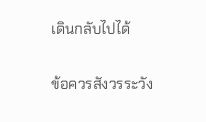เดินกลับไปได้

ข้อควรสังวรระวัง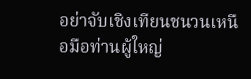อย่าจับเชิงเทียนชนวนเหนือมือท่านผู้ใหญ่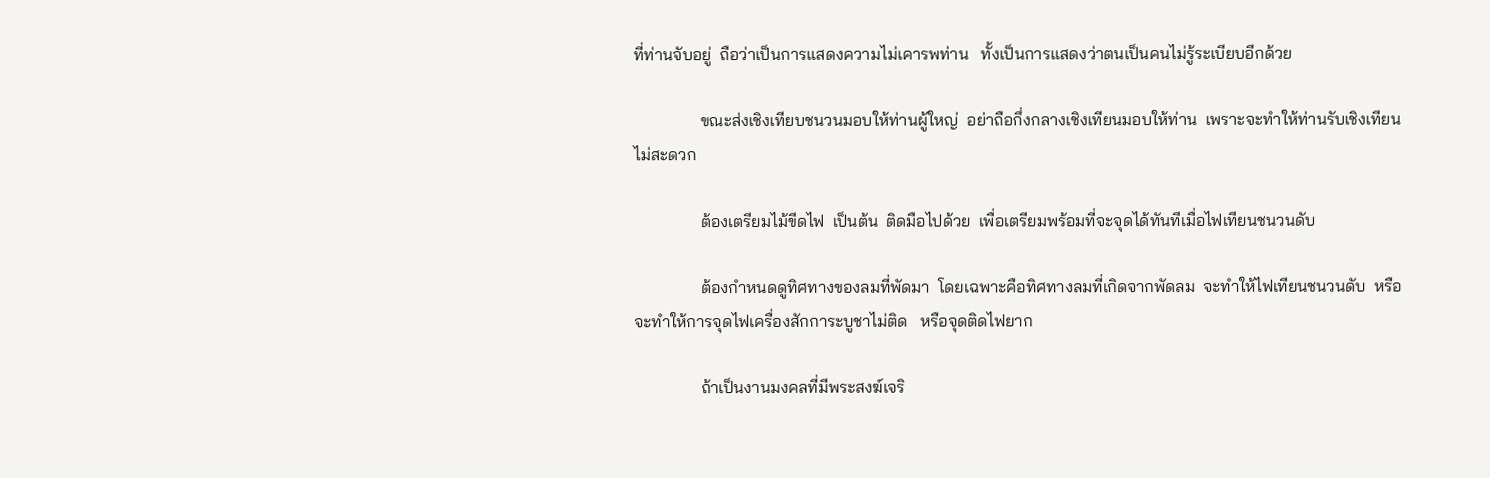ที่ท่านจับอยู่  ถือว่าเป็นการแสดงความไม่เคารพท่าน   ทั้งเป็นการแสดงว่าตนเป็นคนไม่รู้ระเบียบอีกด้วย

                ขณะส่งเชิงเทียบชนวนมอบให้ท่านผู้ใหญ่  อย่าถือกึ่งกลางเชิงเทียนมอบให้ท่าน  เพราะจะทำให้ท่านรับเชิงเทียนไม่สะดวก

                ต้องเตรียมไม้ขีดไฟ  เป็นต้น  ติดมือไปด้วย  เพื่อเตรียมพร้อมที่จะจุดได้ทันทีเมื่อไฟเทียนชนวนดับ

                ต้องกำหนดดูทิศทางของลมที่พัดมา  โดยเฉพาะคือทิศทางลมที่เกิดจากพัดลม  จะทำให้ไฟเทียนชนวนดับ  หรือจะทำให้การจุดไฟเครื่องสักการะบูชาไม่ติด   หรือจุดติดไฟยาก

                ถ้าเป็นงานมงคลที่มีพระสงฆ์เจริ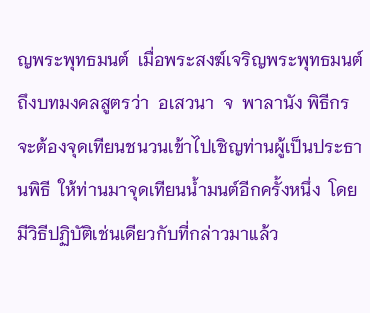ญพระพุทธมนต์  เมื่อพระสงฆ์เจริญพระพุทธมนต์ถึงบทมงคลสูตรว่า  อเสวนา  จ  พาลานัง พิธีกรจะต้องจุดเทียนชนวนเข้าไปเชิญท่านผู้เป็นประธานพิธี  ให้ท่านมาจุดเทียนน้ำมนต์อีกครั้งหนึ่ง  โดยมีวิธีปฏิบัติเช่นเดียวกับที่กล่าวมาแล้ว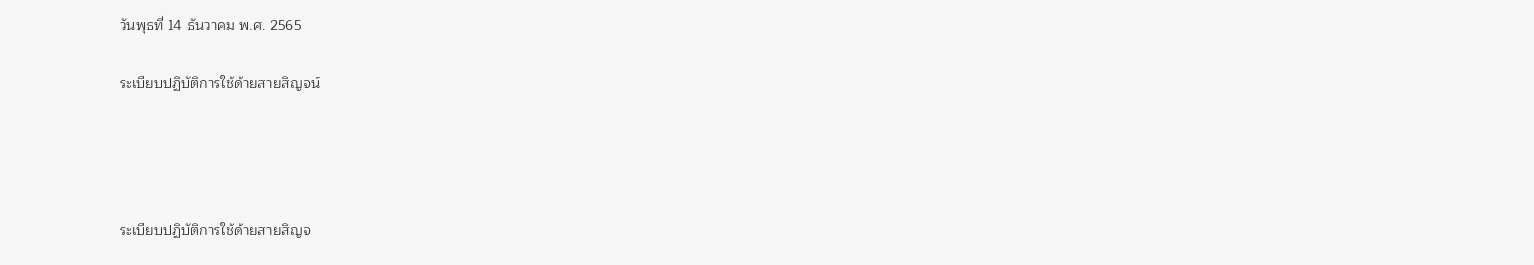วันพุธที่ 14 ธันวาคม พ.ศ. 2565

ระเบียบปฏิบัติการใช้ด้ายสายสิญจน์




ระเบียบปฏิบัติการใช้ด้ายสายสิญจ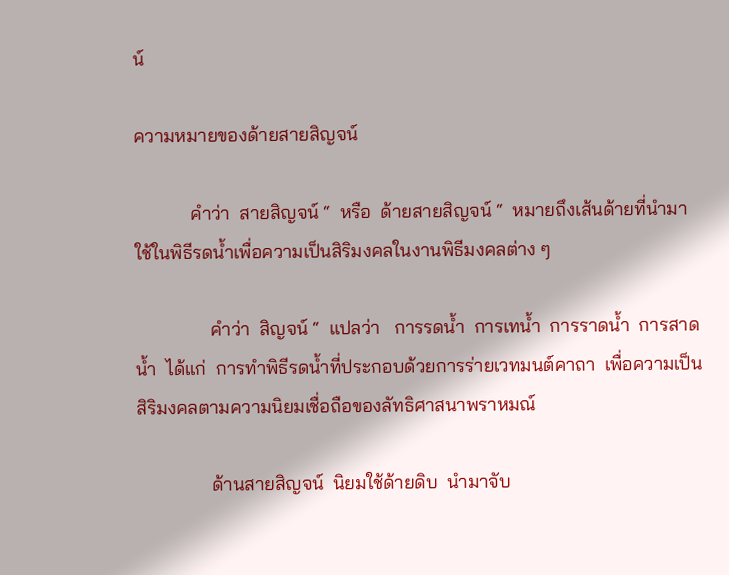น์

ความหมายของด้ายสายสิญจน์

            คำว่า  สายสิญจน์ “  หรือ  ด้ายสายสิญจน์ “  หมายถึงเส้นด้ายที่นำมาใช้ในพิธีรดน้ำเพื่อความเป็นสิริมงคลในงานพิธีมงคลต่าง ๆ

                คำว่า  สิญจน์ “  แปลว่า   การรดน้ำ  การเทน้ำ  การราดน้ำ  การสาดน้ำ  ได้แก่  การทำพิธีรดน้ำที่ประกอบด้วยการร่ายเวทมนต์คาถา  เพื่อความเป็นสิริมงคลตามความนิยมเชื่อถือของลัทธิศาสนาพราหมณ์

                ด้านสายสิญจน์  นิยมใช้ด้ายดิบ  นำมาจับ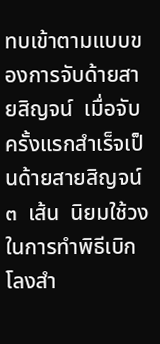ทบเข้าตามแบบของการจับด้ายสายสิญจน์  เมื่อจับครั้งแรกสำเร็จเป็นด้ายสายสิญจน์  ๓  เส้น  นิยมใช้วงในการทำพิธีเบิกโลงสำ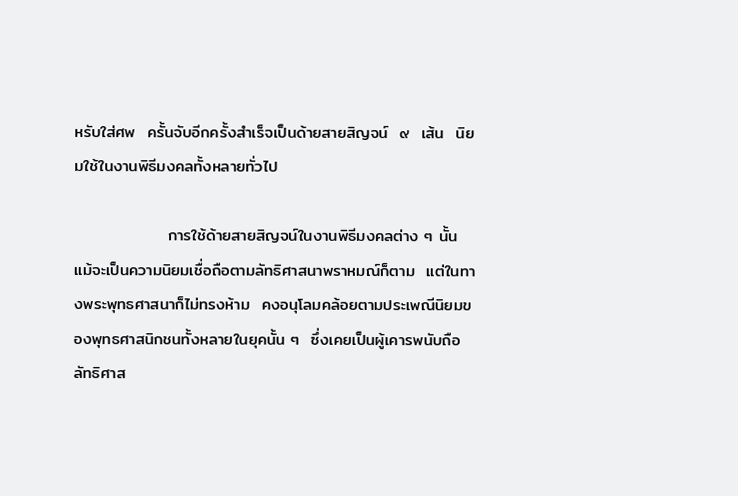หรับใส่ศพ  ครั้นจับอีกครั้งสำเร็จเป็นด้ายสายสิญจน์  ๙  เส้น  นิยมใช้ในงานพิธีมงคลทั้งหลายทั่วไป

                การใช้ด้ายสายสิญจน์ในงานพิธีมงคลต่าง ๆ นั้น  แม้จะเป็นความนิยมเชื่อถือตามลัทธิศาสนาพราหมณ์ก็ตาม  แต่ในทางพระพุทธศาสนาก็ไม่ทรงห้าม  คงอนุโลมคล้อยตามประเพณีนิยมของพุทธศาสนิกชนทั้งหลายในยุคนั้น ๆ  ซึ่งเคยเป็นผู้เคารพนับถือลัทธิศาส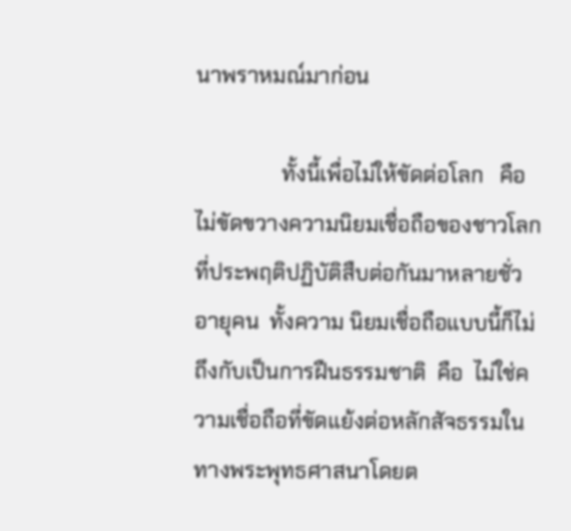นาพราหมณ์มาก่อน

                ทั้งนี้เพื่อไม่ให้ขัดต่อโลก   คือ   ไม่ขัดขวางความนิยมเชื่อถือของชาวโลก   ที่ประพฤติปฏิบัติสืบต่อกันมาหลายชั่วอายุคน  ทั้งความ นิยมเชื่อถือแบบนี้ก็ไม่ถึงกับเป็นการฝืนธรรมชาติ  คือ  ไม่ใช่ความเชื่อถือที่ขัดแย้งต่อหลักสัจธรรมในทางพระพุทธศาสนาโดยต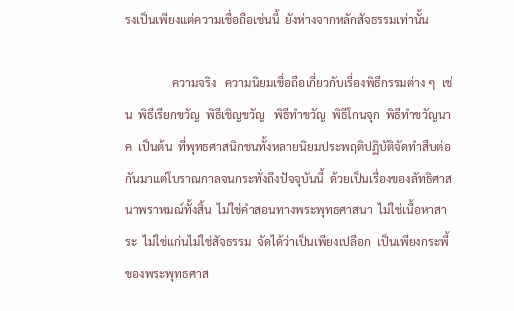รงเป็นเพียงแต่ความเชื่อถือเช่นนี้  ยังห่างจากหลักสัจธรรมเท่านั้น

                ความจริง   ความนิยมเชื่อถือเกี่ยวกับเรื่องพิธีกรรมต่าง ๆ  เช่น  พิธีเรียกขวัญ  พิธีเชิญขวัญ   พิธีทำขวัญ  พิธีโกนจุก  พิธีทำขวัญนาค  เป็นต้น  ที่พุทธศาสนิกชนทั้งหลายนิยมประพฤติปฏิบัติจัดทำสืบต่อกันมาแต่โบราณกาลจนกระทั่งถึงปัจจุบันนี้  ด้วยเป็นเรื่องของลัทธิศาสนาพราหมณ์ทั้งสิ้น  ไม่ใช่คำสอนทางพระพุทธศาสนา  ไม่ใช่เนื้อหาสาระ  ไม่ใช่แก่นไม่ใช่สัจธรรม  จัดได้ว่าเป็นเพียงเปลือก  เป็นเพียงกระพี้ของพระพุทธศาส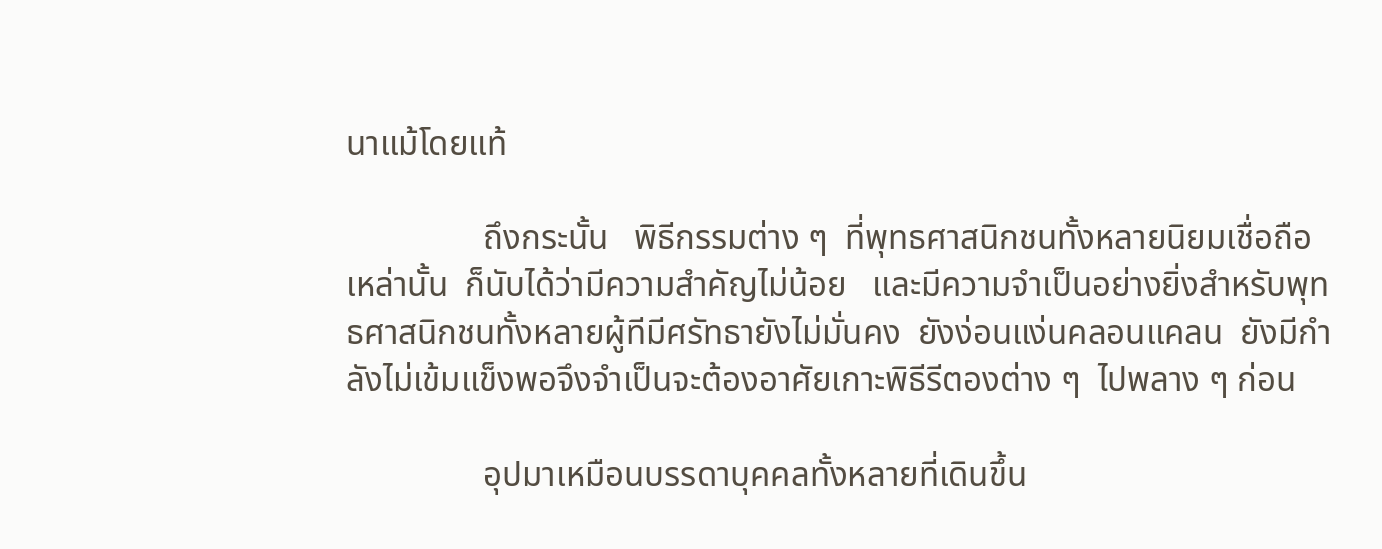นาแม้โดยแท้

                ถึงกระนั้น   พิธีกรรมต่าง ๆ  ที่พุทธศาสนิกชนทั้งหลายนิยมเชื่อถือเหล่านั้น  ก็นับได้ว่ามีความสำคัญไม่น้อย   และมีความจำเป็นอย่างยิ่งสำหรับพุทธศาสนิกชนทั้งหลายผู้ทีมีศรัทธายังไม่มั่นคง  ยังง่อนแง่นคลอนแคลน  ยังมีกำลังไม่เข้มแข็งพอจึงจำเป็นจะต้องอาศัยเกาะพิธีรีตองต่าง ๆ  ไปพลาง ๆ ก่อน

                อุปมาเหมือนบรรดาบุคคลทั้งหลายที่เดินขึ้น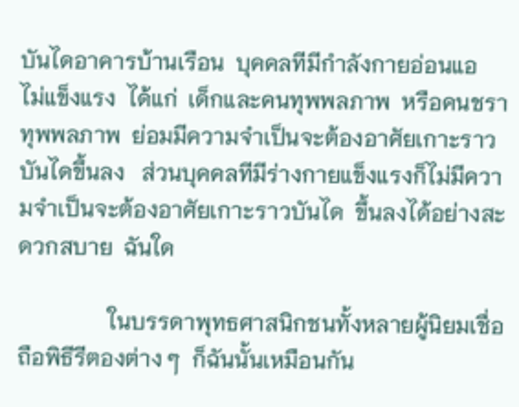บันไดอาคารบ้านเรือน  บุคคลทีมีกำลังกายอ่อนแอ    ไม่แข็งแรง  ได้แก่  เด็กและคนทุพพลภาพ  หรือคนชราทุพพลภาพ  ย่อมมีความจำเป็นจะต้องอาศัยเกาะราวบันไดขึ้นลง   ส่วนบุคคลทีมีร่างกายแข็งแรงก็ไม่มีความจำเป็นจะต้องอาศัยเกาะราวบันได  ขึ้นลงได้อย่างสะดวกสบาย  ฉันใด

                ในบรรดาพุทธศาสนิกชนทั้งหลายผู้นิยมเชื่อถือพิธีรีตองต่าง ๆ  ก็ฉันนั้นเหมือนกัน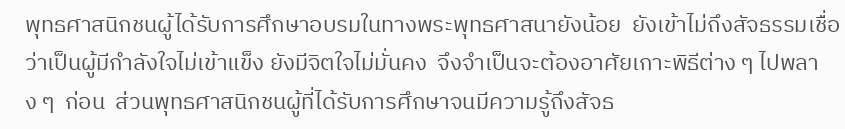พุทธศาสนิกชนผู้ได้รับการศึกษาอบรมในทางพระพุทธศาสนายังน้อย  ยังเข้าไม่ถึงสัจธรรมเชื่อว่าเป็นผู้มีกำลังใจไม่เข้าแข็ง ยังมีจิตใจไม่มั่นคง  จึงจำเป็นจะต้องอาศัยเกาะพิธีต่าง ๆ ไปพลาง ๆ  ก่อน  ส่วนพุทธศาสนิกชนผู้ที่ได้รับการศึกษาจนมีความรู้ถึงสัจธ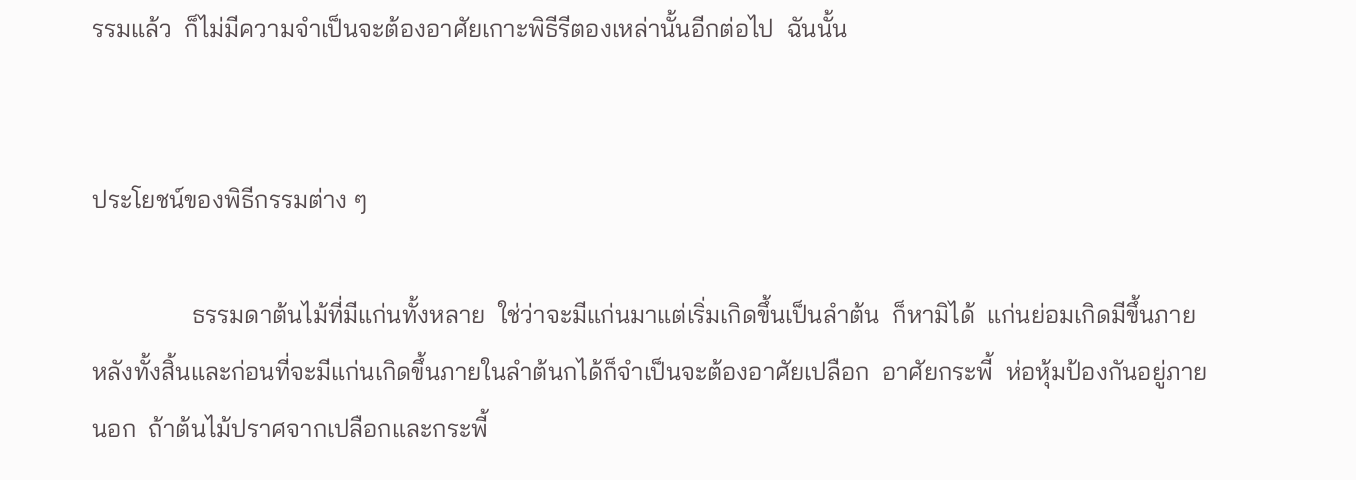รรมแล้ว  ก็ไม่มีความจำเป็นจะต้องอาศัยเกาะพิธีรีตองเหล่านั้นอีกต่อไป  ฉันนั้น


ประโยชน์ของพิธีกรรมต่าง ๆ

                ธรรมดาต้นไม้ที่มีแก่นทั้งหลาย  ใช่ว่าจะมีแก่นมาแต่เริ่มเกิดขึ้นเป็นลำต้น  ก็หามิได้  แก่นย่อมเกิดมีขึ้นภายหลังทั้งสิ้นและก่อนที่จะมีแก่นเกิดขึ้นภายในลำต้นกได้ก็จำเป็นจะต้องอาศัยเปลือก  อาศัยกระพี้  ห่อหุ้มป้องกันอยู่ภายนอก  ถ้าต้นไม้ปราศจากเปลือกและกระพี้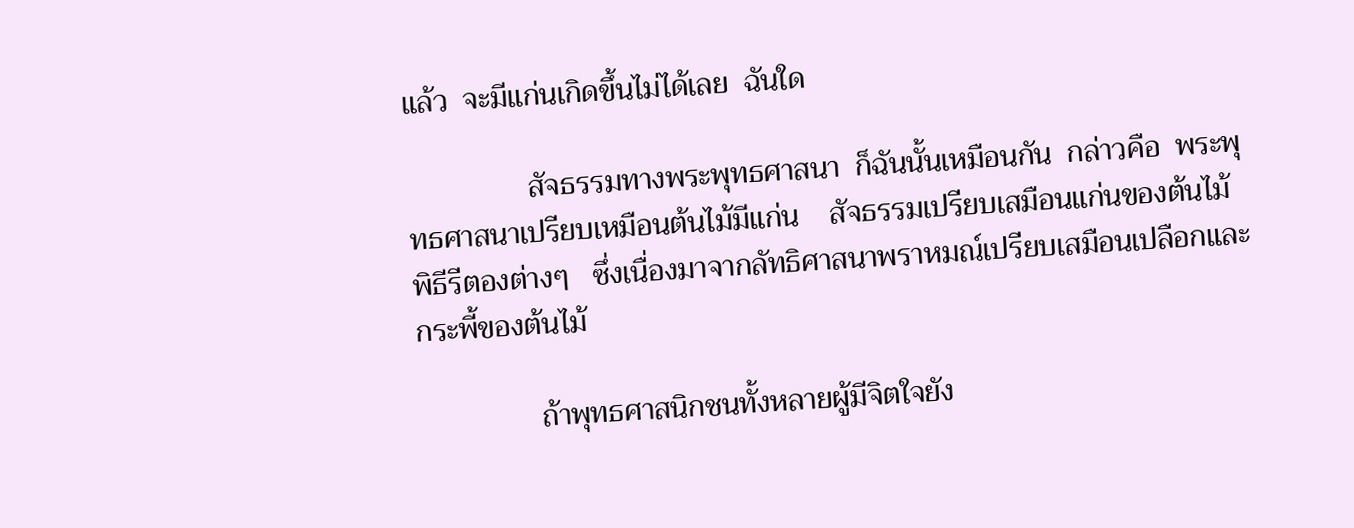แล้ว  จะมีแก่นเกิดขึ้นไม่ได้เลย  ฉันใด

                สัจธรรมทางพระพุทธศาสนา  ก็ฉันนั้นเหมือนกัน  กล่าวคือ  พระพุทธศาสนาเปรียบเหมือนต้นไม้มีแก่น    สัจธรรมเปรียบเสมือนแก่นของต้นไม้  พิธีรีตองต่างๆ   ซึ่งเนื่องมาจากลัทธิศาสนาพราหมณ์เปรียบเสมือนเปลือกและกระพี้ของต้นไม้

                ถ้าพุทธศาสนิกชนทั้งหลายผู้มีจิตใจยัง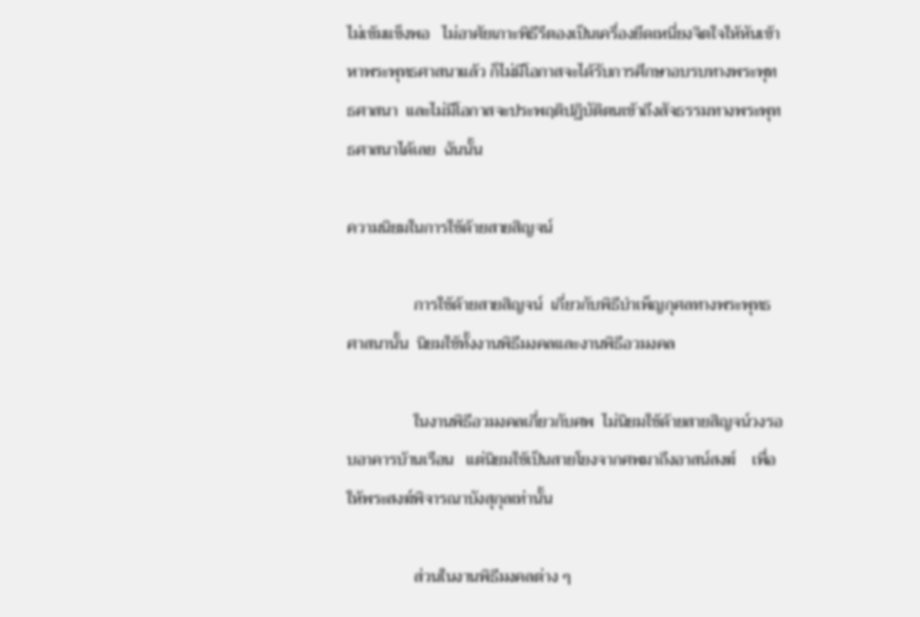ไม่เข้มแข็งพอ   ไม่อาศัยเกาะพิธีรีตองเป็นเครื่องยึดเหนี่ยงจิตใจให้หันเข้าหาพระพุทธศาสนาแล้ว ก็ไม่มีโอกาสจะได้รับการศึกษาอบรบทางพระพุทธศาสนา  และไม่มีโอกาสจะประพฤติปฏิบัติตนเข้าถึงสัจธรรมทางพระพุทธศาสนาได้เลย  ฉันนั้น

ความนิยมในการใช้ด้ายสายสิญจน์

                การใช้ด้ายสายสิญจน์  เกี่ยวกับพิธีบำเพ็ญกุศลทางพระพุทธศาสนานั้น  นิยมใช้ทั้งงานพิธีมงคลและงานพิธีอวมงคล

                ในงานพิธีอวมงคลเกี่ยวกับศพ  ไม่นิยมใช้ด้ายสายสิญจน์วงรอบอาคารบ้านเรือน   แต่นิยมใช้เป็นสายโยงจากศพมาถึงอาสน์สงฆ์    เพื่อให้พระสงฆ์พิจารณาบังสุกุลเท่านั้น

                ส่วนในงานพิธีมงคลต่าง ๆ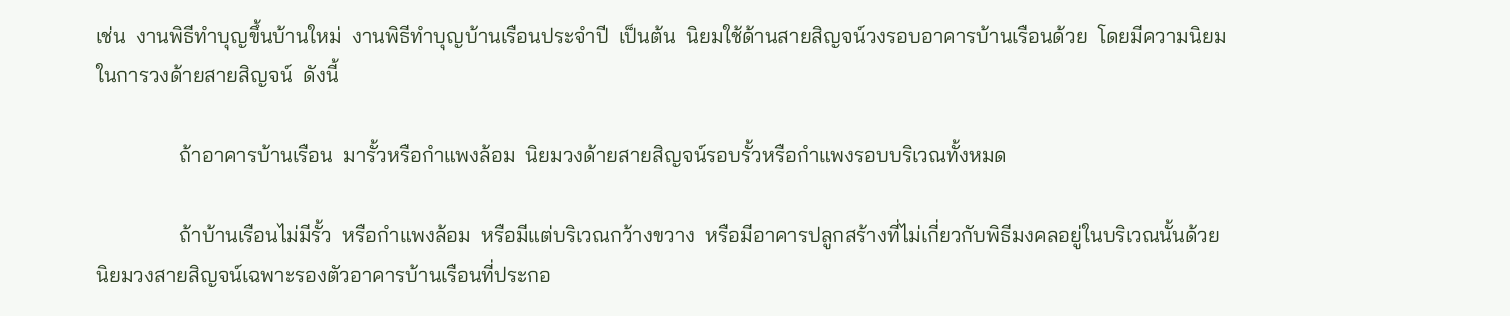เช่น  งานพิธีทำบุญขึ้นบ้านใหม่  งานพิธีทำบุญบ้านเรือนประจำปี  เป็นต้น  นิยมใช้ด้านสายสิญจน์วงรอบอาคารบ้านเรือนด้วย  โดยมีความนิยมในการวงด้ายสายสิญจน์  ดังนี้

                ถ้าอาคารบ้านเรือน  มารั้วหรือกำแพงล้อม  นิยมวงด้ายสายสิญจน์รอบรั้วหรือกำแพงรอบบริเวณทั้งหมด

                ถ้าบ้านเรือนไม่มีรั้ว  หรือกำแพงล้อม  หรือมีแต่บริเวณกว้างขวาง  หรือมีอาคารปลูกสร้างที่ไม่เกี่ยวกับพิธีมงคลอยู่ในบริเวณนั้นด้วย  นิยมวงสายสิญจน์เฉพาะรองตัวอาคารบ้านเรือนที่ประกอ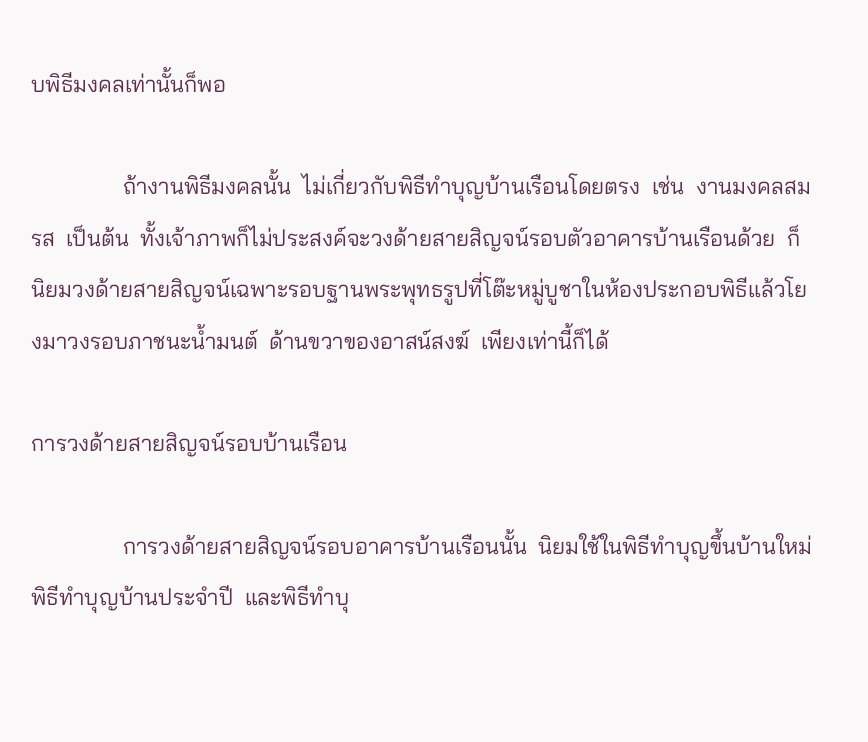บพิธีมงคลเท่านั้นก็พอ

                ถ้างานพิธีมงคลนั้น  ไม่เกี่ยวกับพิธีทำบุญบ้านเรือนโดยตรง  เช่น  งานมงคลสมรส  เป็นต้น  ทั้งเจ้าภาพก็ไม่ประสงค์จะวงด้ายสายสิญจน์รอบตัวอาคารบ้านเรือนด้วย  ก็นิยมวงด้ายสายสิญจน์เฉพาะรอบฐานพระพุทธรูปที่โต๊ะหมู่บูชาในห้องประกอบพิธีแล้วโยงมาวงรอบภาชนะน้ำมนต์  ด้านขวาของอาสน์สงฆ์  เพียงเท่านี้ก็ได้

การวงด้ายสายสิญจน์รอบบ้านเรือน

                การวงด้ายสายสิญจน์รอบอาคารบ้านเรือนนั้น  นิยมใช้ในพิธีทำบุญขึ้นบ้านใหม่  พิธีทำบุญบ้านประจำปี  และพิธีทำบุ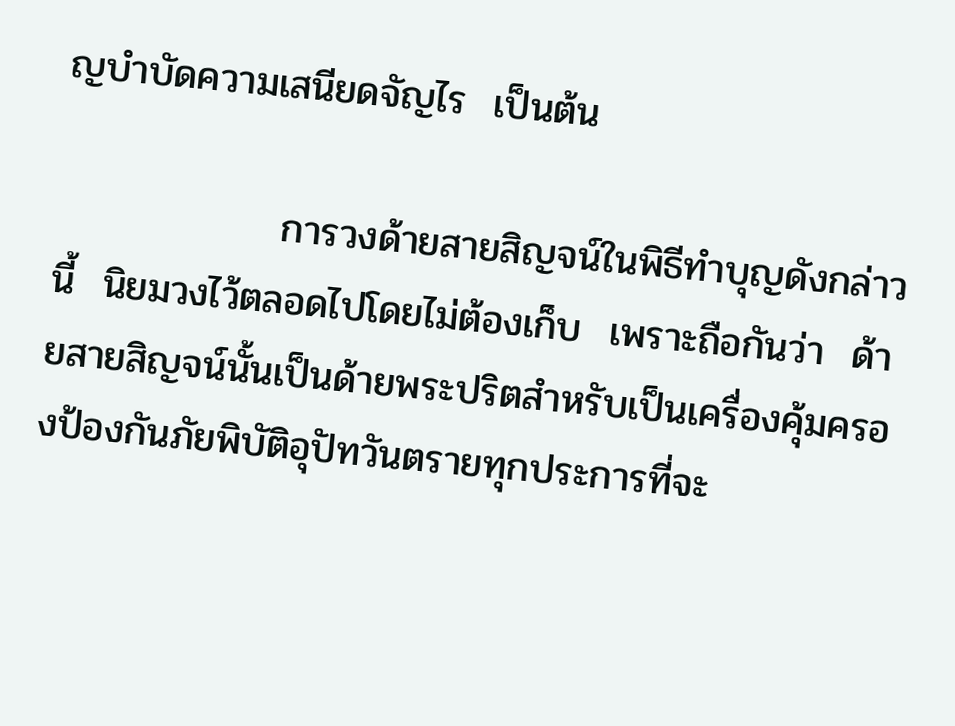ญบำบัดความเสนียดจัญไร  เป็นต้น

                การวงด้ายสายสิญจน์ในพิธีทำบุญดังกล่าวนี้  นิยมวงไว้ตลอดไปโดยไม่ต้องเก็บ  เพราะถือกันว่า  ด้ายสายสิญจน์นั้นเป็นด้ายพระปริตสำหรับเป็นเครื่องคุ้มครองป้องกันภัยพิบัติอุปัทวันตรายทุกประการที่จะ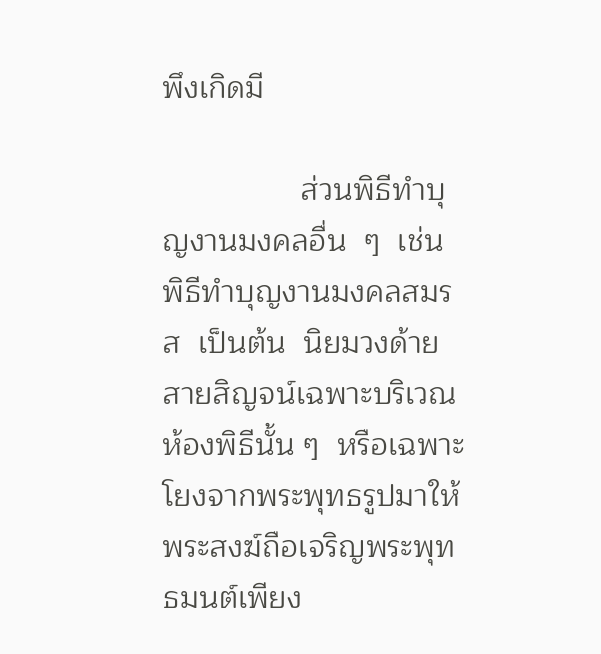พึงเกิดมี

                ส่วนพิธีทำบุญงานมงคลอื่น  ๆ  เช่น  พิธีทำบุญงานมงคลสมรส  เป็นต้น  นิยมวงด้ายสายสิญจน์เฉพาะบริเวณห้องพิธีนั้น ๆ  หรือเฉพาะโยงจากพระพุทธรูปมาให้พระสงฆ์ถือเจริญพระพุทธมนต์เพียง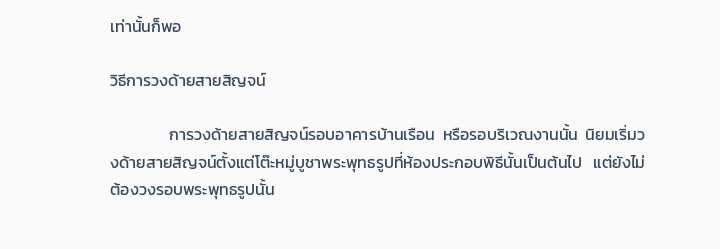เท่านั้นก็พอ

วิธีการวงด้ายสายสิญจน์

                การวงด้ายสายสิญจน์รอบอาคารบ้านเรือน  หรือรอบริเวณงานนั้น  นิยมเริ่มวงด้ายสายสิญจน์ตั้งแต่โต๊ะหมู่บูชาพระพุทธรูปที่ห้องประกอบพิธีนั้นเป็นต้นไป   แต่ยังไม่ต้องวงรอบพระพุทธรูปนั้น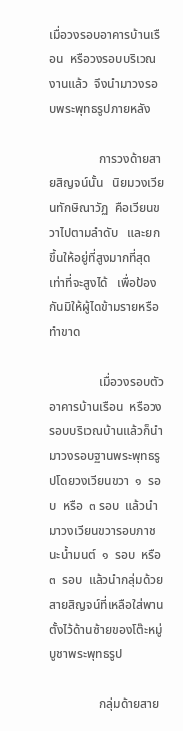เมื่อวงรอบอาคารบ้านเรือน  หรือวงรอบบริเวณงานแล้ว  จึงนำมาวงรอบพระพุทธรูปภายหลัง

                การวงด้ายสายสิญจน์นั้น   นิยมวงเวียนทักษิณาวัฏ  คือเวียนขวาไปตามลำดับ   และยกขึ้นให้อยู่ที่สูงมากที่สุดเท่าที่จะสูงได้   เพื่อป้องกันมิให้ผู้ไดข้ามรายหรือทำขาด

                เมื่อวงรอบตัวอาคารบ้านเรือน  หรือวงรอบบริเวณบ้านแล้วก็นำมาวงรอบฐานพระพุทธรูปโดยวงเวียนขวา  ๑  รอบ  หรือ  ๓ รอบ  แล้วนำมาวงเวียนขวารอบภาชนะน้ำมนต์  ๑  รอบ  หรือ  ๓  รอบ  แล้วนำกลุ่มด้วยสายสิญจน์ที่เหลือใส่พานตั้งไว้ด้านซ้ายของโต๊ะหมู่บูชาพระพุทธรูป

                กลุ่มด้ายสาย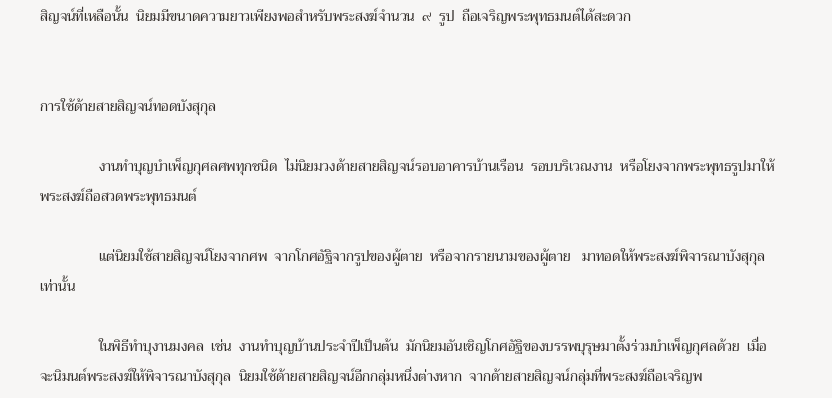สิญจน์ที่เหลือนั้น  นิยมมีขนาดความยาวเพียงพอสำหรับพระสงฆ์จำนวน  ๙  รูป  ถือเจริญพระพุทธมนต์ได้สะดวก


การใช้ด้ายสายสิญจน์ทอดบังสุกุล

                งานทำบุญบำเพ็ญกุศลศพทุกชนิด  ไม่นิยมวงด้ายสายสิญจน์รอบอาคารบ้านเรือน  รอบบริเวณงาน  หรือโยงจากพระพุทธรูปมาให้พระสงฆ์ถือสวดพระพุทธมนต์

                แต่นิยมใช้สายสิญจน์โยงจากศพ  จากโกศอัฐิจากรูปของผู้ตาย  หรือจากรายนามของผู้ตาย   มาทอดให้พระสงฆ์พิจารณาบังสุกุลเท่านั้น

                ในพิธีทำบุงานมงคล  เช่น  งานทำบุญบ้านประจำปีเป็นต้น  มักนิยมอันเชิญโกศอัฐิของบรรพบุรุษมาตั้งร่วมบำเพ็ญกุศลด้วย  เมื่อจะนิมนต์พระสงฆ์ให้พิจารณาบังสุกุล  นิยมใช้ด้ายสายสิญจน์อีกกลุ่มหนึ่งต่างหาก  จากด้ายสายสิญจน์กลุ่มที่พระสงฆ์ถือเจริญพ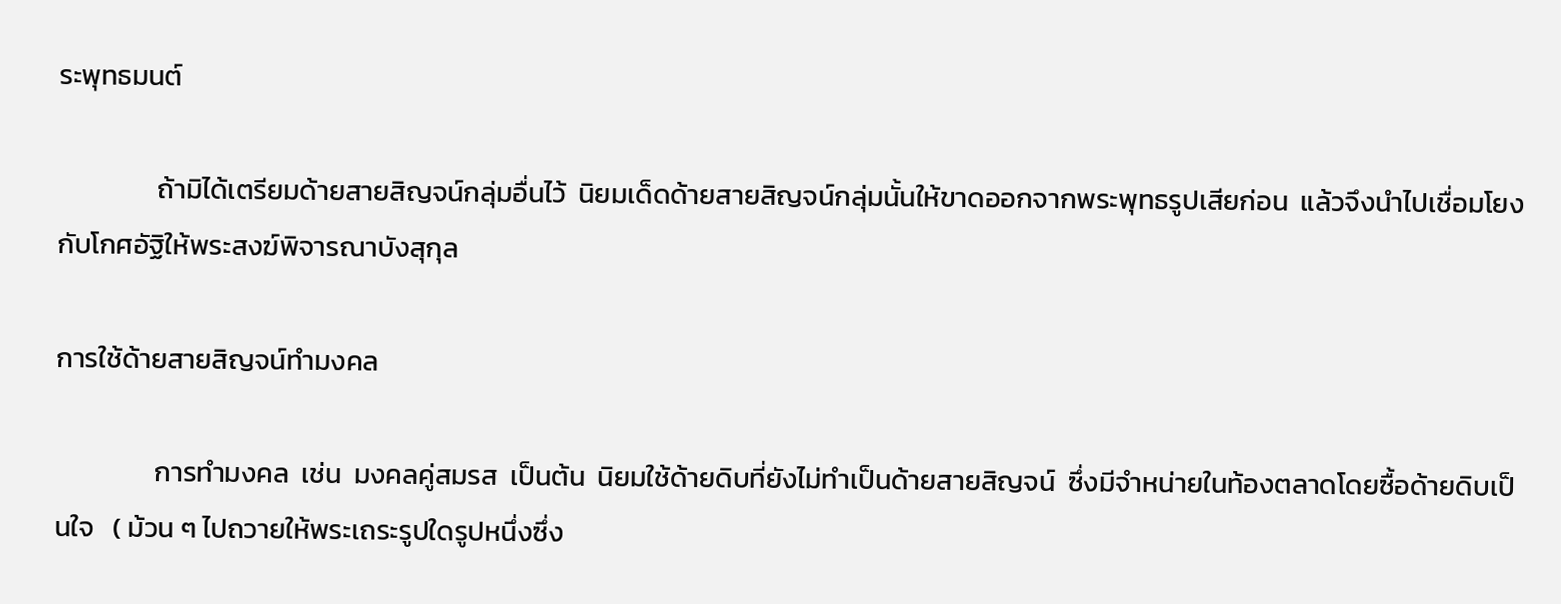ระพุทธมนต์

                ถ้ามิได้เตรียมด้ายสายสิญจน์กลุ่มอื่นไว้  นิยมเด็ดด้ายสายสิญจน์กลุ่มนั้นให้ขาดออกจากพระพุทธรูปเสียก่อน  แล้วจึงนำไปเชื่อมโยงกับโกศอัฐิให้พระสงฆ์พิจารณาบังสุกุล

การใช้ด้ายสายสิญจน์ทำมงคล

                การทำมงคล  เช่น  มงคลคู่สมรส  เป็นต้น  นิยมใช้ด้ายดิบที่ยังไม่ทำเป็นด้ายสายสิญจน์  ซึ่งมีจำหน่ายในท้องตลาดโดยซื้อด้ายดิบเป็นใจ   ( ม้วน ๆ ไปถวายให้พระเถระรูปใดรูปหนึ่งซึ่ง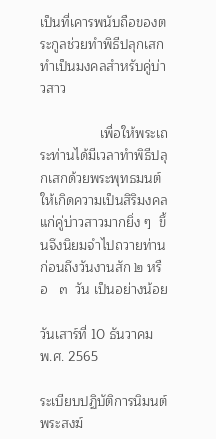เป็นที่เคารพนับถือของตระกูลช่วยทำพิธีปลุกเสกทำเป็นมงคลสำหรับคู่บ่าวสาว

                เพื่อให้พระเถระท่านได้มีเวลาทำพิธีปลุกเสกด้วยพระพุทธมนต์ให้เกิดความเป็นสิริมงคลแก่คู่บ่าวสาวมากยิ่ง ๆ  ขึ้นจึงนิยมจำไปถวายท่านก่อนถึงวันงานสัก ๒ หรือ   ๓  วัน เป็นอย่างน้อย

วันเสาร์ที่ 10 ธันวาคม พ.ศ. 2565

ระเบียบปฏิบัติการนิมนต์พระสงฆ์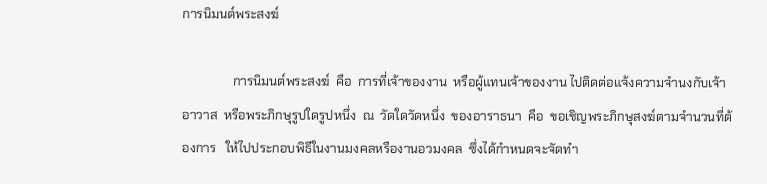การนิมนต์พระสงฆ์

                การนิมนต์พระสงฆ์  คือ  การที่เจ้าของงาน  หรือผู้แทนเจ้าของงาน ไปติดต่อแจ้งความจำนงกับเจ้าอาวาส  หรือพระภิกษุรูปใดรูปหนึ่ง  ณ  วัดใดวัดหนึ่ง  ของอาราธนา  คือ  ขอเชิญพระภิกษุสงฆ์ตามจำนวนที่ต้องการ   ให้ไปประกอบพิธีในงานมงคลหรืองานอวมงคล  ซึ่งได้กำหนดจะจัดทำ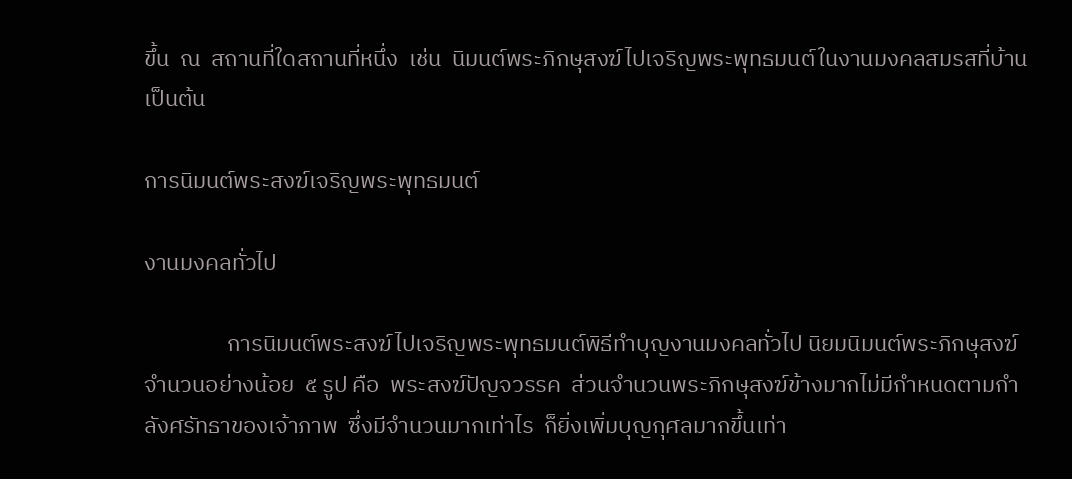ขึ้น  ณ  สถานที่ใดสถานที่หนึ่ง  เช่น  นิมนต์พระภิกษุสงฆ์ไปเจริญพระพุทธมนต์ในงานมงคลสมรสที่บ้าน  เป็นต้น

การนิมนต์พระสงฆ์เจริญพระพุทธมนต์

งานมงคลทั่วไป

                การนิมนต์พระสงฆ์ไปเจริญพระพุทธมนต์พิธีทำบุญงานมงคลทั่วไป นิยมนิมนต์พระภิกษุสงฆ์จำนวนอย่างน้อย  ๕ รูป คือ  พระสงฆ์ปัญจวรรค  ส่วนจำนวนพระภิกษุสงฆ์ข้างมากไม่มีกำหนดตามกำลังศรัทธาของเจ้าภาพ  ซึ่งมีจำนวนมากเท่าไร  ก็ยิ่งเพิ่มบุญกุศลมากขึ้นเท่า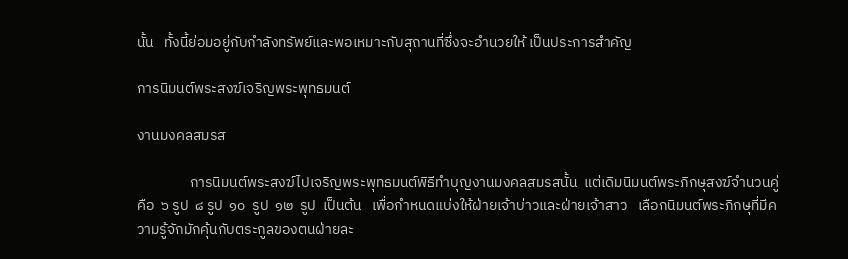นั้น   ทั้งนี้ย่อมอยู่กับกำลังทรัพย์และพอเหมาะกับสุถานที่ซึ่งจะอำนวยให้ เป็นประการสำคัญ

การนิมนต์พระสงฆ์เจริญพระพุทธมนต์

งานมงคลสมรส

                การนิมนต์พระสงฆ์ไปเจริญพระพุทธมนต์พิธีทำบุญงานมงคลสมรสนั้น  แต่เดิมนิมนต์พระภิกษุสงฆ์จำนวนคู่  คือ  ๖ รูป  ๘ รูป  ๑๐  รูป  ๑๒  รูป  เป็นต้น   เพื่อกำหนดแบ่งให้ฝ่ายเจ้าบ่าวและฝ่ายเจ้าสาว   เลือกนิมนต์พระภิกษุที่มีความรู้จักมักคุ้นกับตระกูลของตนฝ่ายละ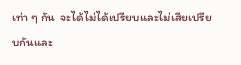เท่า ๆ กัน  จะได้ไม่ได้เปรียบและไม่เสียเปรียบกันและ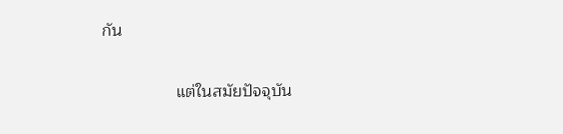กัน

                แต่ในสมัยปัจจุบัน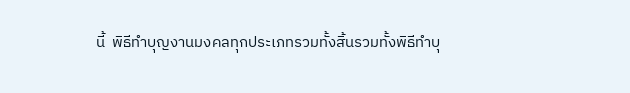นี้  พิธีทำบุญงานมงคลทุกประเภทรวมทั้งสิ้นรวมทั้งพิธีทำบุ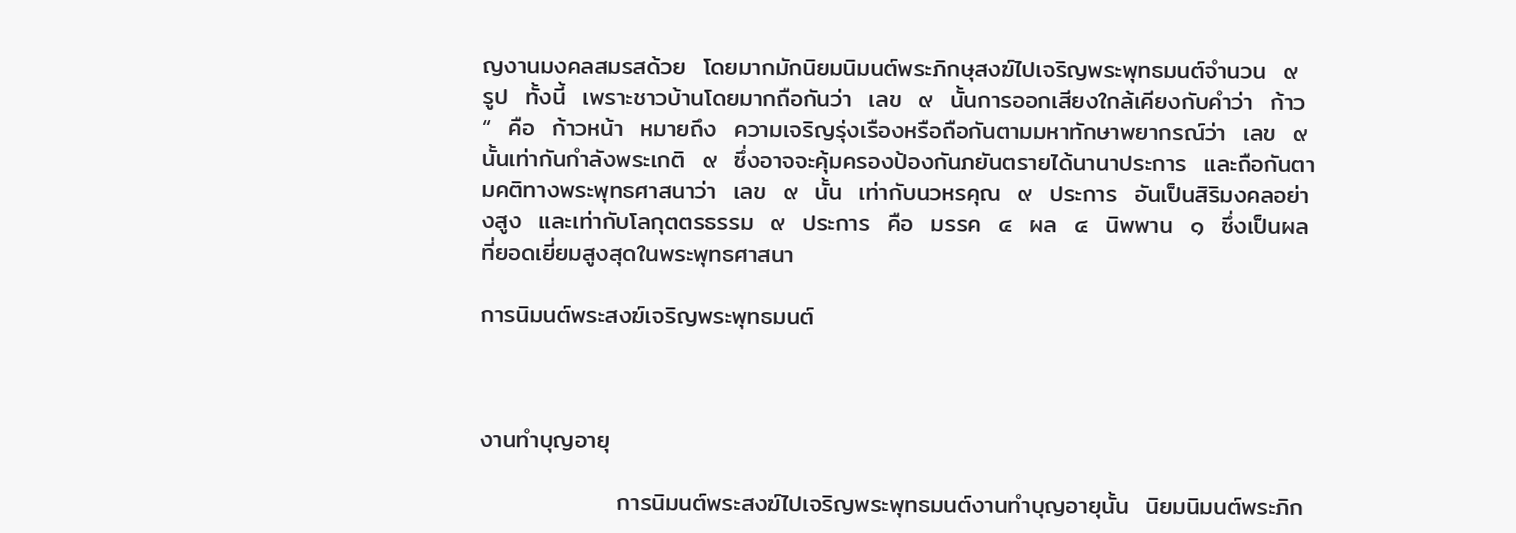ญงานมงคลสมรสด้วย  โดยมากมักนิยมนิมนต์พระภิกษุสงฆ์ไปเจริญพระพุทธมนต์จำนวน  ๙  รูป  ทั้งนี้  เพราะชาวบ้านโดยมากถือกันว่า  เลข  ๙  นั้นการออกเสียงใกล้เคียงกับคำว่า  ก้าว “  คือ  ก้าวหน้า  หมายถึง  ความเจริญรุ่งเรืองหรือถือกันตามมหาทักษาพยากรณ์ว่า  เลข  ๙  นั้นเท่ากันกำลังพระเกติ  ๙  ซึ่งอาจจะคุ้มครองป้องกันภยันตรายได้นานาประการ  และถือกันตามคติทางพระพุทธศาสนาว่า  เลข  ๙  นั้น  เท่ากับนวหรคุณ  ๙  ประการ  อันเป็นสิริมงคลอย่างสูง  และเท่ากับโลกุตตรธรรม  ๙  ประการ  คือ  มรรค  ๔  ผล  ๔  นิพพาน  ๑  ซึ่งเป็นผลที่ยอดเยี่ยมสูงสุดในพระพุทธศาสนา

การนิมนต์พระสงฆ์เจริญพระพุทธมนต์



งานทำบุญอายุ

                การนิมนต์พระสงฆ์ไปเจริญพระพุทธมนต์งานทำบุญอายุนั้น  นิยมนิมนต์พระภิก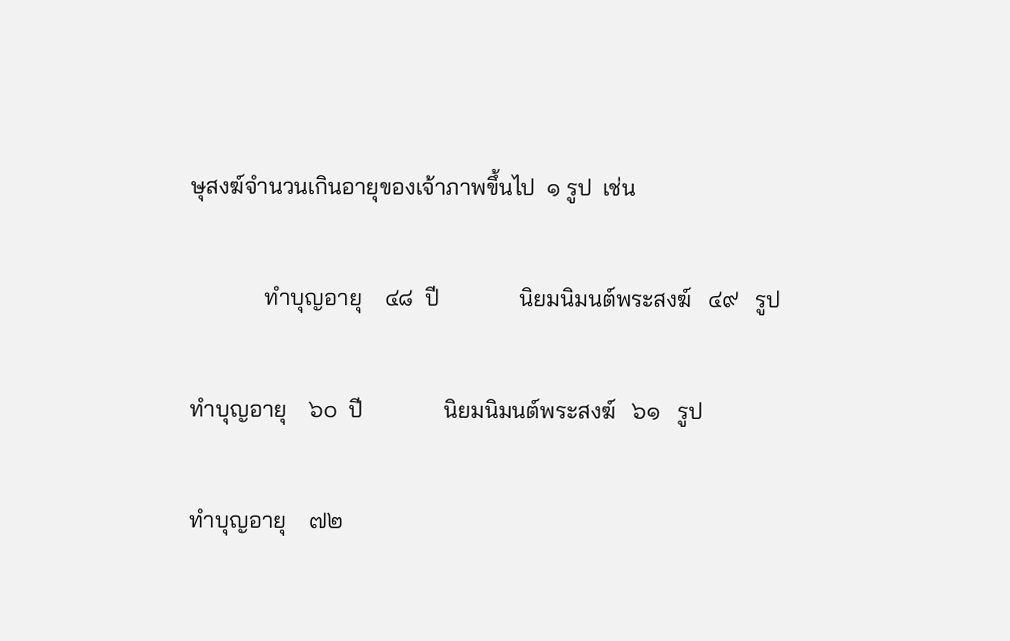ษุสงฆ์จำนวนเกินอายุของเจ้าภาพขึ้นไป  ๑ รูป  เช่น

             ทำบุญอายุ    ๔๘  ปี              นิยมนิมนต์พระสงฆ์   ๔๙   รูป

ทำบุญอายุ    ๖๐  ปี              นิยมนิมนต์พระสงฆ์   ๖๑   รูป

ทำบุญอายุ    ๗๒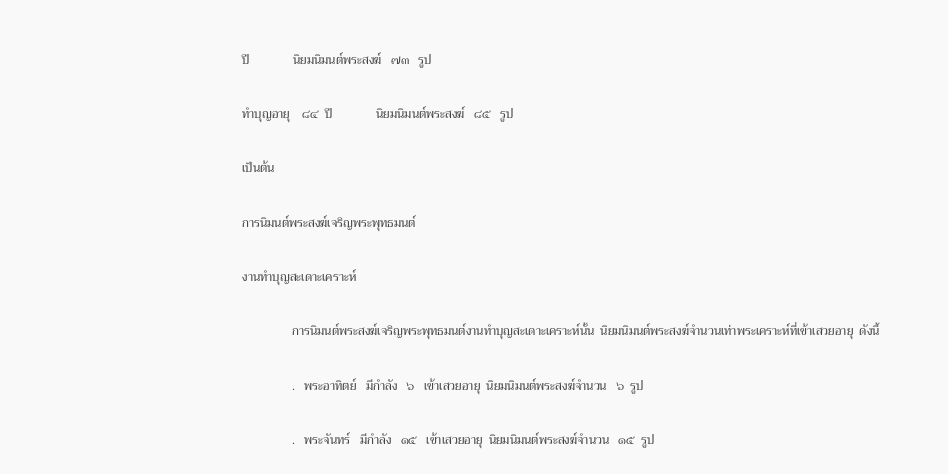ปี              นิยมนิมนต์พระสงฆ์   ๗๓   รูป

ทำบุญอายุ    ๘๔  ปี              นิยมนิมนต์พระสงฆ์   ๘๕   รูป

เป็นต้น

การนิมนต์พระสงฆ์เจริญพระพุทธมนต์

งานทำบุญสะเดาะเคราะห์

                การนิมนต์พระสงฆ์เจริญพระพุทธมนต์งานทำบุญสะเดาะเคราะห์นั้น  นิยมนิมนต์พระสงฆ์จำนวนเท่าพระเคราะห์ที่เข้าเสวยอายุ  ดังนี้

                .   พระอาทิตย์   มีกำลัง   ๖   เข้าเสวยอายุ  นิยมนิมนต์พระสงฆ์จำนวน   ๖  รูป

                .   พระจันทร์   มีกำลัง   ๑๕   เข้าเสวยอายุ  นิยมนิมนต์พระสงฆ์จำนวน   ๑๕  รูป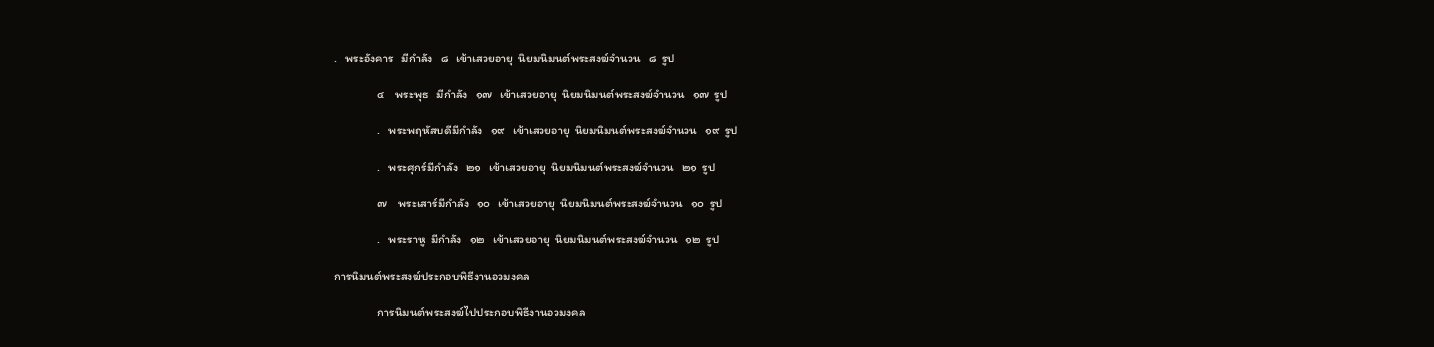.   พระอังคาร   มีกำลัง   ๘   เข้าเสวยอายุ  นิยมนิมนต์พระสงฆ์จำนวน   ๘  รูป

                ๔    พระพุธ   มีกำลัง   ๑๗   เข้าเสวยอายุ  นิยมนิมนต์พระสงฆ์จำนวน   ๑๗  รูป

                .   พระพฤหัสบดีมีกำลัง   ๑๙   เข้าเสวยอายุ  นิยมนิมนต์พระสงฆ์จำนวน   ๑๙  รูป

                .   พระศุกร์มีกำลัง   ๒๑   เข้าเสวยอายุ  นิยมนิมนต์พระสงฆ์จำนวน   ๒๑  รูป

                ๗    พระเสาร์มีกำลัง   ๑๐   เข้าเสวยอายุ  นิยมนิมนต์พระสงฆ์จำนวน   ๑๐  รูป

                .   พระราหู  มีกำลัง   ๑๒   เข้าเสวยอายุ  นิยมนิมนต์พระสงฆ์จำนวน   ๑๒  รูป

การนิมนต์พระสงฆ์ประกอบพิธีงานอวมงคล

                การนิมนต์พระสงฆ์ไปประกอบพิธีงานอวมงคล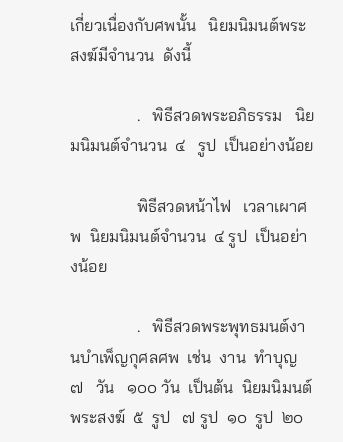เกี่ยวเนื่องกับศพนั้น   นิยมนิมนต์พระสงฆ์มีจำนวน  ดังนี้

                .   พิธีสวดพระอภิธรรม   นิยมนิมนต์จำนวน  ๔   รูป  เป็นอย่างน้อย

                พิธีสวดหน้าไฟ   เวลาเผาศพ  นิยมนิมนต์จำนวน  ๔ รูป  เป็นอย่างน้อย

                .   พิธีสวดพระพุทธมนต์งานบำเพ็ญกุศลศพ  เช่น  งาน  ทำบุญ  ๗   วัน   ๑๐๐ วัน  เป็นต้น  นิยมนิมนต์พระสงฆ์  ๕  รูป   ๗ รูป  ๑๐  รูป  ๒๐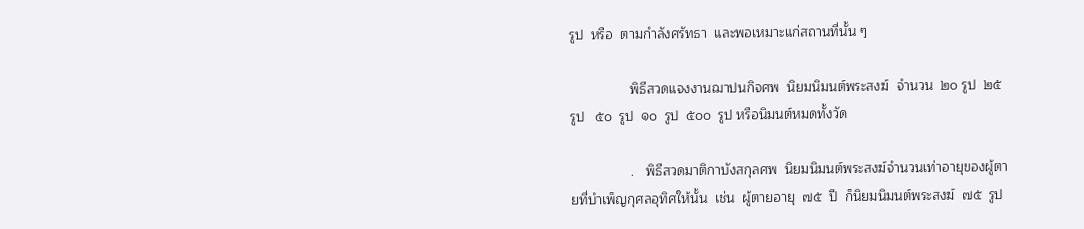รูป  หรือ  ตามกำลังศรัทธา  และพอเหมาะแก่สถานที่นั้น ๆ

                พิธีสวดแจงงานฌาปนกิจศพ  นิยมนิมนต์พระสงฆ์  จำนวน  ๒๐ รูป  ๒๕  รูป   ๕๐  รูป  ๑๐  รูป  ๕๐๐  รูป หรือนิมนต์หมดทั้งวัด

                .   พิธีสวดมาติกาบังสกุลศพ  นิยมนิมนต์พระสงฆ์จำนวนเท่าอายุของผู้ตายที่บำเพ็ญกุศลอุทิศให้นั้น  เช่น  ผู้ตายอายุ  ๗๕  ปี  ก็นิยมนิมนต์พระสงฆ์  ๗๕  รูป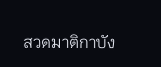สวดมาติกาบัง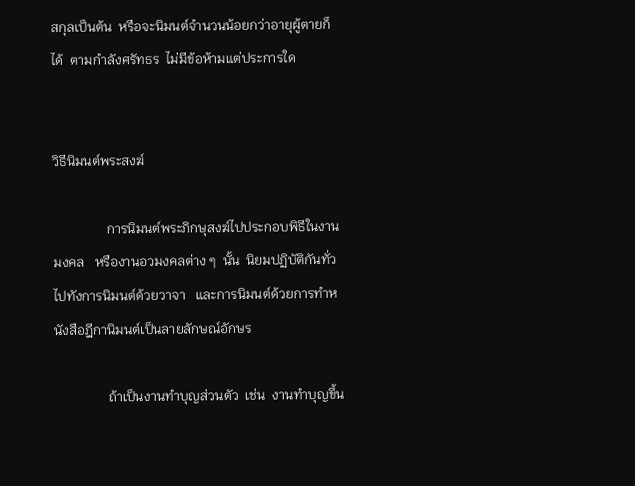สกุลเป็นต้น  หรือจะนิมนต์จำนวนน้อยกว่าอายุผู้ตายก็ได้  ตามกำลังศรัทธร  ไม่มีข้อห้ามแต่ประการใด


วิธีนิมนต์พระสงฆ์

                การนิมนต์พระภิกษุสงฆ์ไปประกอบพิธีในงานมงคล   หรืองานอวมงคลต่าง ๆ  นั้น  นิยมปฏิบัติกันทั่วไปทังการนิมนต์ด้วยวาจา   และการนิมนต์ด้วยการทำหนังสือฎีกานิมนต์เป็นลายลักษณ์อักษร

                ถ้าเป็นงานทำบุญส่วนตัว  เช่น  งานทำบุญขึ้น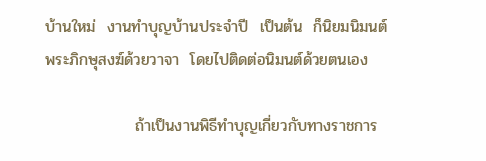บ้านใหม่  งานทำบุญบ้านประจำปี  เป็นต้น  ก็นิยมนิมนต์พระภิกษุสงฆ์ด้วยวาจา  โดยไปติดต่อนิมนต์ด้วยตนเอง

                ถ้าเป็นงานพิธีทำบุญเกี่ยวกับทางราชการ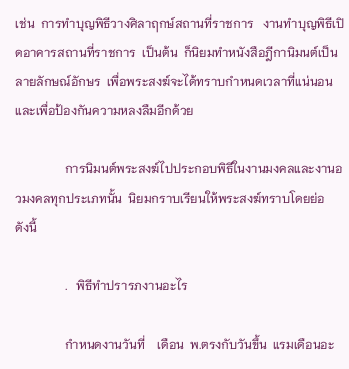เช่น  การทำบุญพิธีวางศิลาฤกษ์สถานที่ราชการ   งานทำบุญพิธีเปิดอาคารสถานที่ราชการ  เป็นต้น  ก็นิยมทำหนังสือฎีกานิมนต์เป็นลายลักษณ์อักษร  เพื่อพระสงฆ์จะได้ทราบกำหนดเวลาที่แน่นอนและเพื่อป้องกันความหลงลืมอีกด้วย

                การนิมนต์พระสงฆ์ไปประกอบพิธีในงานมงคลและงานอวมงคลทุกประเภทนั้น  นิยมกราบเรียนให้พระสงฆ์ทราบโดยย่อ   ดังนี้

                .   พิธีทำปรารภงานอะไร

                กำหนดงานวันที่    เดือน  พ.ตรงกับวันขึ้น  แรมเดือนอะ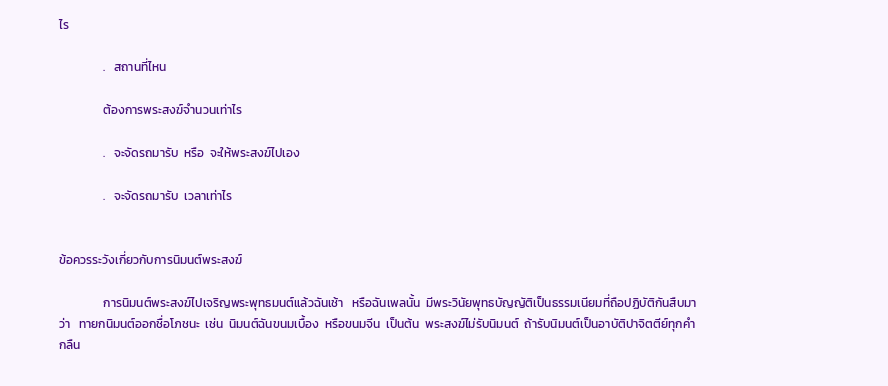ไร

                .   สถานที่ไหน

                ต้องการพระสงฆ์จำนวนเท่าไร

                .   จะจัดรถมารับ  หรือ  จะให้พระสงฆ์ไปเอง

                .   จะจัดรถมารับ  เวลาเท่าไร


ข้อควรระวังเกี่ยวกับการนิมนต์พระสงฆ์

                การนิมนต์พระสงฆ์ไปเจริญพระพุทธมนต์แล้วฉันเช้า   หรือฉันเพลนั้น  มีพระวินัยพุทธบัญญัติเป็นธรรมเนียมที่ถือปฏิบัติกันสืบมาว่า   ทายกนิมนต์ออกชื่อโภชนะ  เช่น  นิมนต์ฉันขนมเบื้อง  หรือขนมจีน  เป็นต้น  พระสงฆ์ไม่รับนิมนต์  ถ้ารับนิมนต์เป็นอาบัติปาจิตตีย์ทุกคำกลืน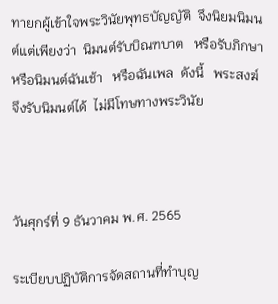ทายกผู้เข้าใจพระวินัยพุทธบัญญัติ  จึงนิยมนิมนต์แต่เพียงว่า  นิมนต์รับบิณฑบาต   หรือรับภิกษา  หรือนิมนต์ฉันเช้า   หรือฉันเพล  ดังนี้   พระสงฆ์จึงรับนิมนต์ได้  ไม่มีโทษทางพระวินัย



วันศุกร์ที่ 9 ธันวาคม พ.ศ. 2565

ระเบียบปฏิบัติการจัดสถานที่ทำบุญ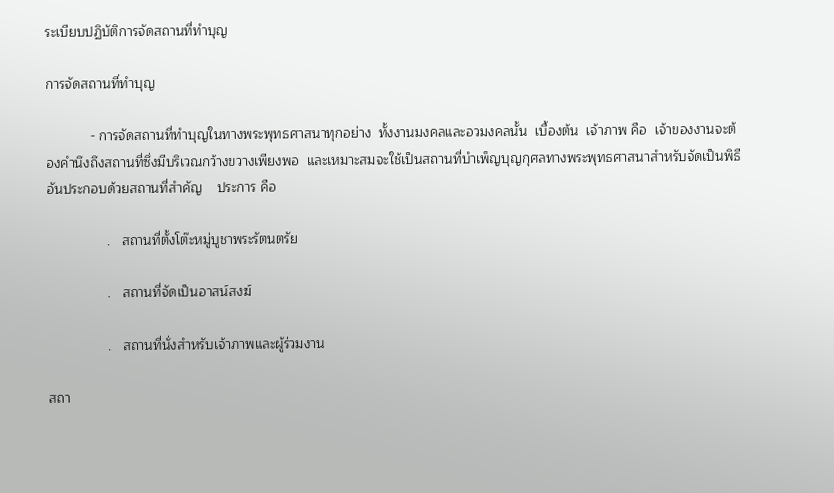ระเบียบปฏิบัติการจัดสถานที่ทำบุญ

การจัดสถานที่ทำบุญ

            - การจัดสถานที่ทำบุญในทางพระพุทธศาสนาทุกอย่าง  ทั้งงานมงคลและอวมงคลนั้น  เบื้องต้น  เจ้าภาพ คือ  เจ้าของงานจะต้องคำนึงถึงสถานที่ซึ่งมีบริเวณกว้างขวางเพียงพอ  และเหมาะสมจะใช้เป็นสถานที่บำเพ็ญบุญกุศลทางพระพุทธศาสนาสำหรับจัดเป็นพิธี  อันประกอบด้วยสถานที่สำคัญ    ประการ คือ

                .   สถานที่ตั้งโต๊ะหมู่บูชาพระรัตนตรัย

                .   สถานที่จัดเป็นอาสน์สงฆ์

                .   สถานที่นั่งสำหรับเจ้าภาพและผู้ร่วมงาน

สถา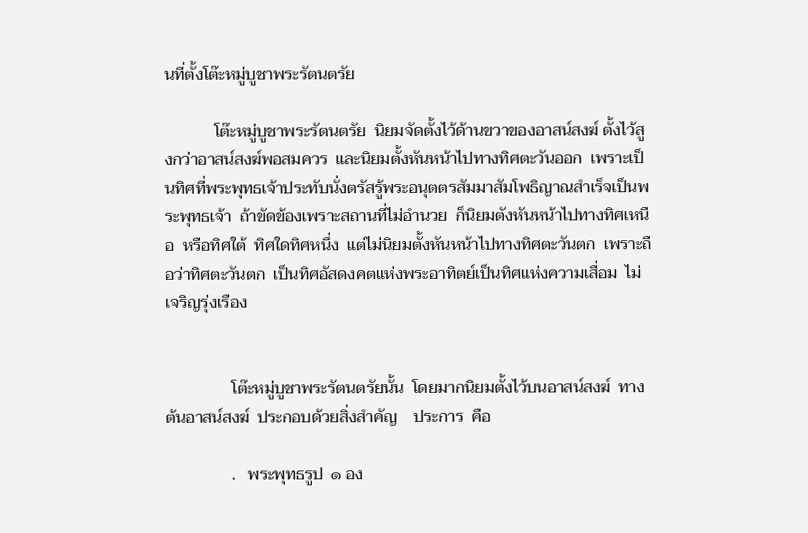นที่ตั้งโต๊ะหมู่บูชาพระรัตนตรัย

            โต๊ะหมู่บูชาพระรัตนตรัย  นิยมจัดตั้งไว้ด้านขวาของอาสน์สงฆ์ ตั้งไว้สูงกว่าอาสน์สงฆ์พอสมควร  และนิยมตั้งหันหน้าไปทางทิศตะวันออก  เพราะเป็นทิศที่พระพุทธเจ้าประทับนั่งตรัสรู้พระอนุตตรสัมมาสัมโพธิญาณสำเร็จเป็นพระพุทธเจ้า  ถ้าขัดข้องเพราะสถานที่ไม่อำนวย  ก็นิยมตังหันหน้าไปทางทิศเหนือ  หรือทิศใต้  ทิศใดทิศหนึ่ง  แต่ไม่นิยมตั้งหันหน้าไปทางทิศตะวันตก  เพราะถือว่าทิศตะวันตก  เป็นทิศอัสดงคตแห่งพระอาทิตย์เป็นทิศแห่งความเสื่อม  ไม่เจริญรุ่งเรือง


                โต๊ะหมู่บูชาพระรัตนตรัยนั้น  โดยมากนิยมตั้งไว้บนอาสน์สงฆ์  ทางต้นอาสน์สงฆ์  ประกอบด้วยสิ่งสำคัญ    ประการ  คือ

                .   พระพุทธรูป  ๑ อง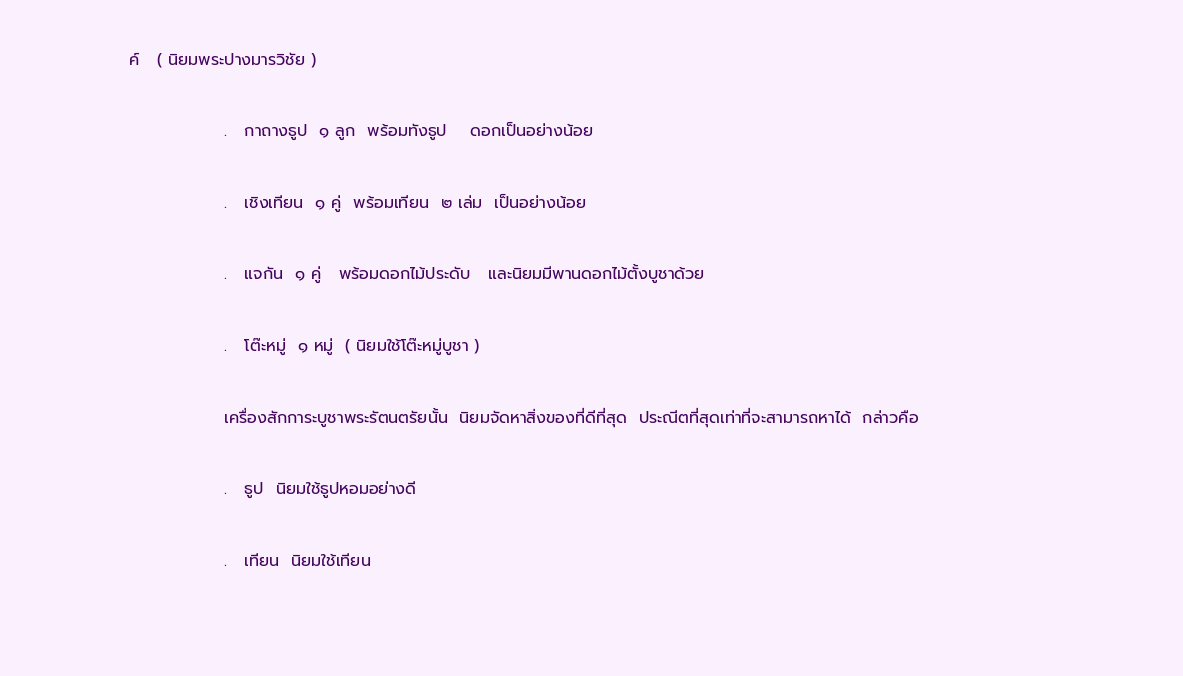ค์   ( นิยมพระปางมารวิชัย )

                .   กาถางธูป  ๑ ลูก  พร้อมทังธูป    ดอกเป็นอย่างน้อย

                .   เชิงเทียน  ๑ คู่  พร้อมเทียน  ๒ เล่ม  เป็นอย่างน้อย

                .   แจกัน  ๑ คู่   พร้อมดอกไม้ประดับ   และนิยมมีพานดอกไม้ตั้งบูชาด้วย

                .   โต๊ะหมู่  ๑ หมู่  ( นิยมใช้โต๊ะหมู่บูชา )

                เครื่องสักการะบูชาพระรัตนตรัยนั้น  นิยมจัดหาสิ่งของที่ดีที่สุด  ประณีตที่สุดเท่าที่จะสามารถหาได้  กล่าวคือ

                .   ธูป  นิยมใช้ธูปหอมอย่างดี

                .   เทียน  นิยมใช้เทียน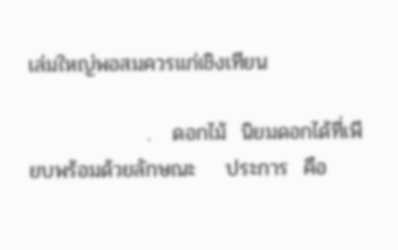เล่มใหญ่พอสมควรแก่เชิงเทียน

                .   ดอกไม้  นิยมดอกได้ที่เพียบพร้อมด้วยลักษณะ    ประการ  คือ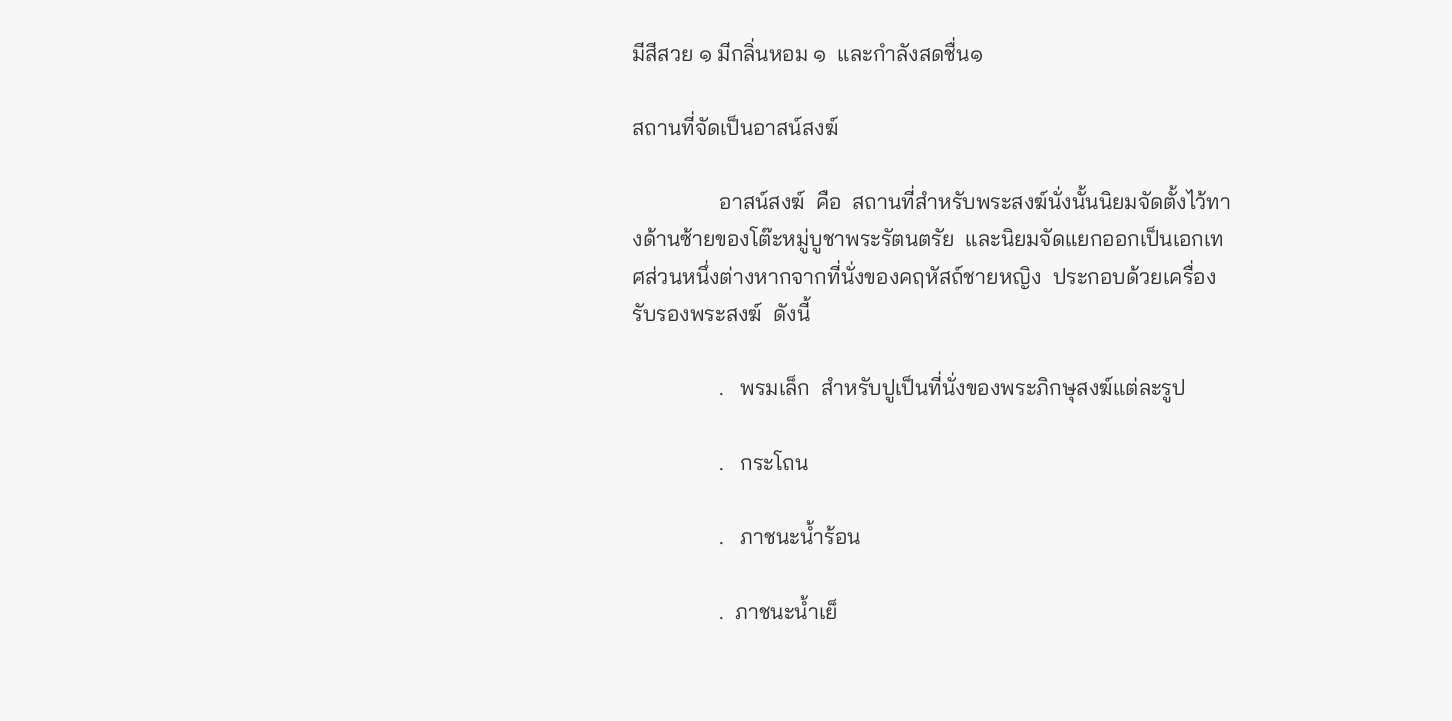มีสีสวย ๑ มีกลิ่นหอม ๑  และกำลังสดชื่น๑

สถานที่จัดเป็นอาสน์สงฆ์

                อาสน์สงฆ์  คือ  สถานที่สำหรับพระสงฆ์นั่งนั้นนิยมจัดตั้งไว้ทางด้านซ้ายของโต๊ะหมู่บูชาพระรัตนตรัย  และนิยมจัดแยกออกเป็นเอกเทศส่วนหนึ่งต่างหากจากที่นั่งของคฤหัสถ์ชายหญิง  ประกอบด้วยเครื่องรับรองพระสงฆ์  ดังนี้

                .   พรมเล็ก  สำหรับปูเป็นที่นั่งของพระภิกษุสงฆ์แต่ละรูป

                .   กระโถน

                .   ภาชนะน้ำร้อน

                .  ภาชนะน้ำเย็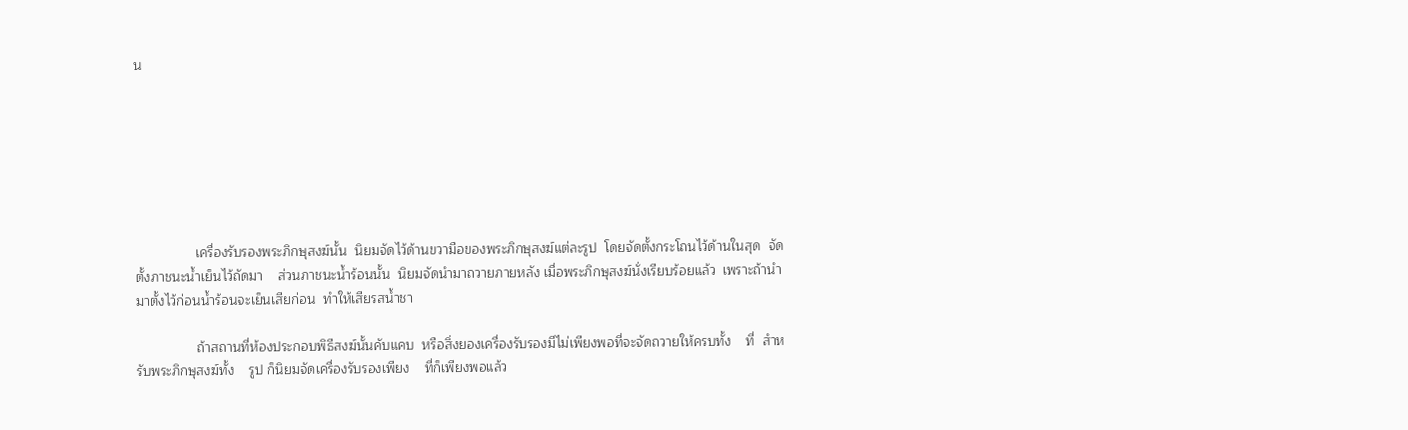น







                เครื่องรับรองพระภิกษุสงฆ์นั้น  นิยมจัดไว้ด้านขวามือของพระภิกษุสงฆ์แต่ละรูป  โดยจัดตั้งกระโถนไว้ด้านในสุด  จัดตั้งภาชนะน้ำเย็นไว้ถัดมา    ส่วนภาชนะน้ำร้อนนั้น  นิยมจัดนำมาถวายภายหลัง เมื่อพระภิกษุสงฆ์นั่งเรียบร้อยแล้ว  เพราะถ้านำมาตั้งไว้ก่อนน้ำร้อนจะเย็นเสียก่อน  ทำให้เสียรสน้ำชา

                ถ้าสถานที่ห้องประกอบพิธีสงฆ์นั้นคับแคบ  หรือสิ่งยองเครื่องรับรองมีไม่เพียงพอที่จะจัดถวายให้ครบทั้ง    ที่  สำหรับพระภิกษุสงฆ์ทั้ง    รูป ก็นิยมจัดเครื่องรับรองเพียง    ที่ก็เพียงพอแล้ว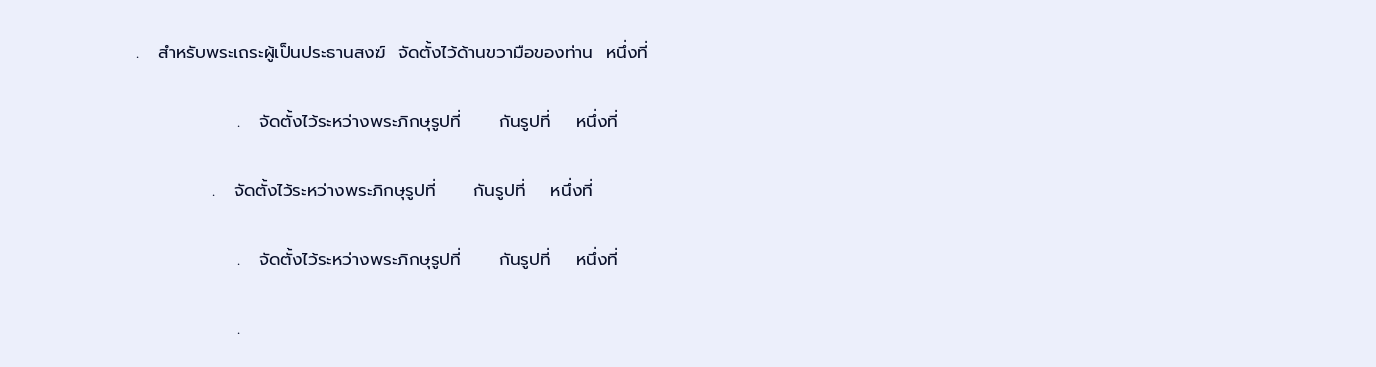.   สำหรับพระเถระผู้เป็นประธานสงฆ์  จัดตั้งไว้ด้านขวามือของท่าน  หนึ่งที่

                .   จัดตั้งไว้ระหว่างพระภิกษุรูปที่      กันรูปที่    หนึ่งที่

            .   จัดตั้งไว้ระหว่างพระภิกษุรูปที่      กันรูปที่    หนึ่งที่

                .   จัดตั้งไว้ระหว่างพระภิกษุรูปที่      กันรูปที่    หนึ่งที่

                .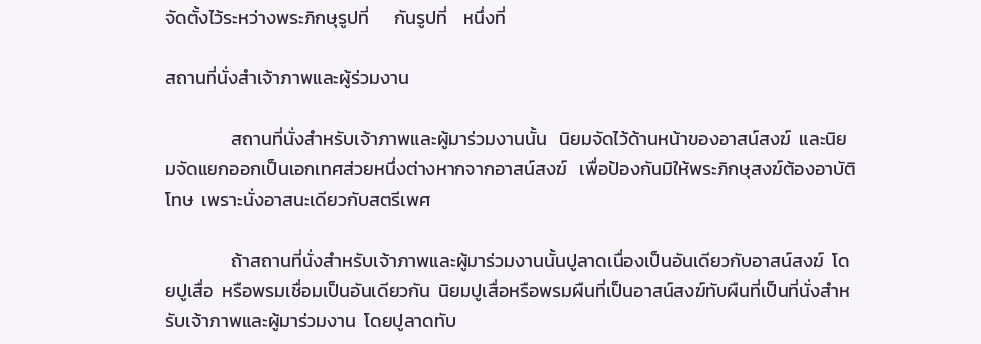จัดตั้งไว้ระหว่างพระภิกษุรูปที่      กันรูปที่    หนึ่งที่

สถานที่นั่งสำเจ้าภาพและผู้ร่วมงาน

                สถานที่นั่งสำหรับเจ้าภาพและผู้มาร่วมงานนั้น   นิยมจัดไว้ด้านหน้าของอาสน์สงฆ์  และนิยมจัดแยกออกเป็นเอกเทศส่วยหนึ่งต่างหากจากอาสน์สงฆ์   เพื่อป้องกันมิให้พระภิกษุสงฆ์ต้องอาบัติโทษ  เพราะนั่งอาสนะเดียวกับสตรีเพศ

                ถ้าสถานที่นั่งสำหรับเจ้าภาพและผู้มาร่วมงานนั้นปูลาดเนื่องเป็นอันเดียวกับอาสน์สงฆ์  โดยปูเสื่อ  หรือพรมเชื่อมเป็นอันเดียวกัน  นิยมปูเสื่อหรือพรมผืนที่เป็นอาสน์สงฆ์ทับผืนที่เป็นที่นั่งสำหรับเจ้าภาพและผู้มาร่วมงาน  โดยปูลาดทับ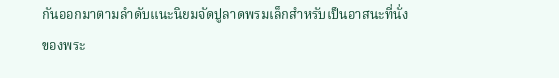กันออกมาตามลำดับแนะนิยมจัดปูลาดพรมเล็กสำหรับเป็นอาสนะที่นั่งของพระ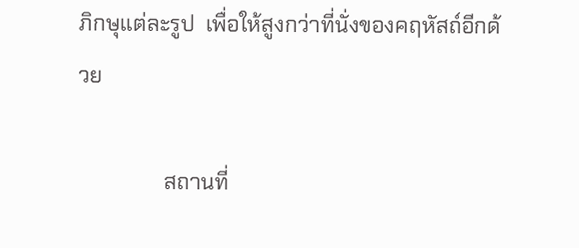ภิกษุแต่ละรูป  เพื่อให้สูงกว่าที่นั่งของคฤหัสถ์อีกด้วย

                สถานที่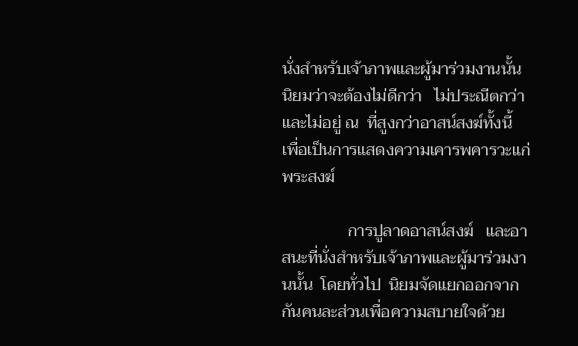นั่งสำหรับเจ้าภาพและผู้มาร่วมงานนั้น   นิยมว่าจะต้องไม่ดีกว่า   ไม่ประณีตกว่า   และไม่อยู่ ณ  ที่สูงกว่าอาสน์สงฆ์ทั้งนี้  เพื่อเป็นการแสดงความเคารพคารวะแก่พระสงฆ์

                การปูลาดอาสน์สงฆ์   และอาสนะที่นั่งสำหรับเจ้าภาพและผู้มาร่วมงานนั้น  โดยทั่วไป  นิยมจัดแยกออกจากกันคนละส่วนเพื่อความสบายใจด้วย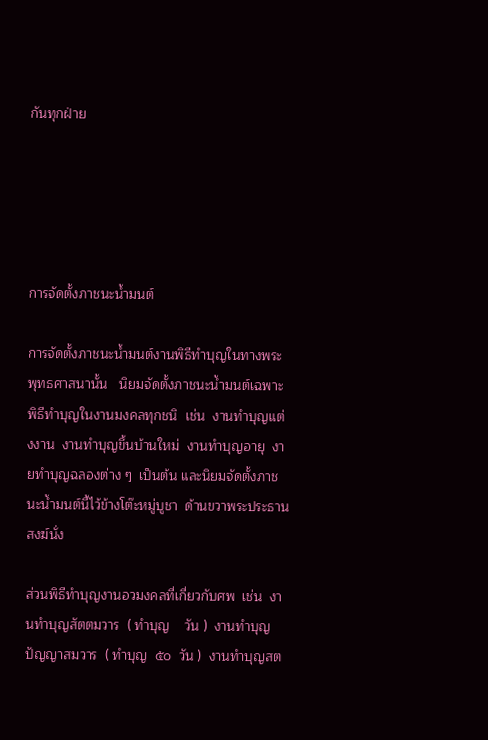กันทุกฝ่าย





การจัดตั้งภาชนะน้ำมนต์

การจัดตั้งภาชนะน้ำมนต์งานพิธีทำบุญในทางพระพุทธศาสนานั้น   นิยมจัดตั้งภาชนะน้ำมนต์เฉพาะพิธีทำบุญในงานมงคลทุกชนิ  เช่น  งานทำบุญแต่งงาน  งานทำบุญขึ้นบ้านใหม่  งานทำบุญอายุ  งายทำบุญฉลองต่าง ๆ  เป็นต้น และนิยมจัดตั้งภาชนะน้ำมนต์นี้ไว้ข้างโต๊ะหมู่บูชา  ด้านขวาพระประธานสงฆ์นั่ง

ส่วนพิธีทำบุญงานอวมงคลที่เกี่ยวกับศพ  เช่น  งานทำบุญสัตตมวาร  ( ทำบุญ    วัน )  งานทำบุญปัญญาสมวาร  ( ทำบุญ  ๕๐  วัน )  งานทำบุญสต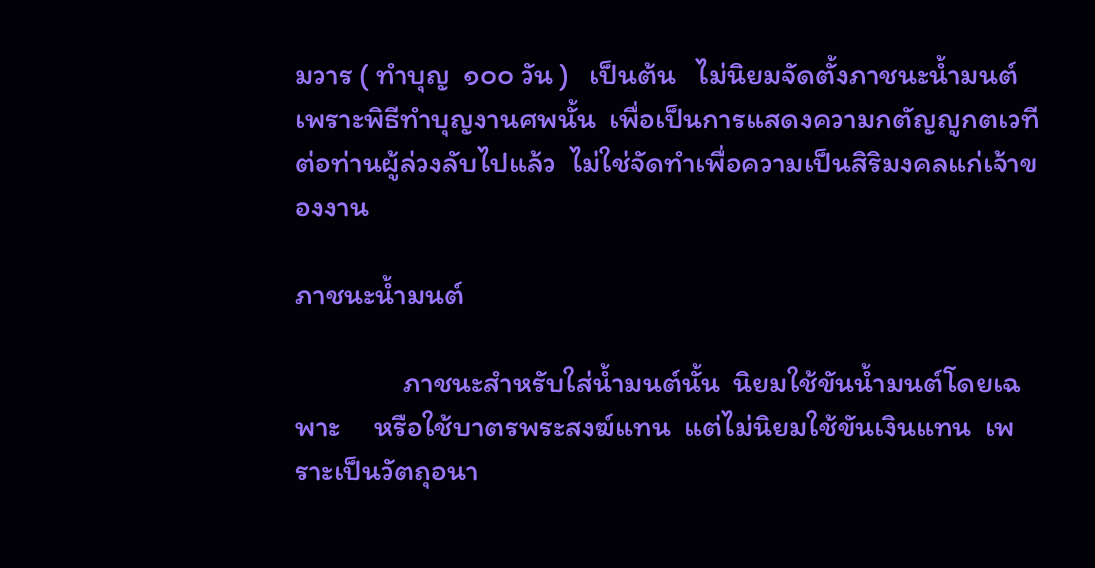มวาร ( ทำบุญ  ๑๐๐ วัน )   เป็นต้น   ไม่นิยมจัดตั้งภาชนะน้ำมนต์  เพราะพิธีทำบุญงานศพนั้น  เพื่อเป็นการแสดงความกตัญญูกตเวทีต่อท่านผู้ล่วงลับไปแล้ว  ไม่ใช่จัดทำเพื่อความเป็นสิริมงคลแก่เจ้าของงาน

ภาชนะน้ำมนต์

                ภาชนะสำหรับใส่น้ำมนต์นั้น  นิยมใช้ขันน้ำมนต์โดยเฉพาะ     หรือใช้บาตรพระสงฆ์แทน  แต่ไม่นิยมใช้ขันเงินแทน  เพราะเป็นวัตถุอนา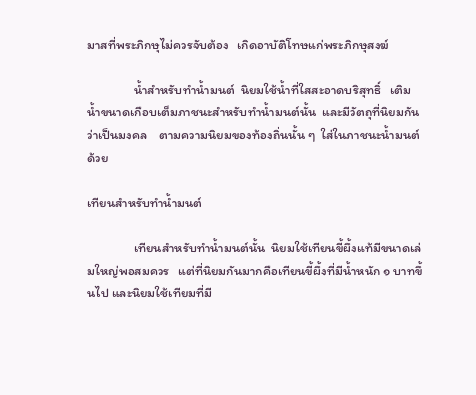มาสที่พระภิกษุไม่ควรจับต้อง   เกิดอาบัติโทษแก่พระภิกษุสงฆ์

                น้ำสำหรับทำน้ำมนต์  นิยมใช้น้ำที่ใสสะอาดบริสุทธิ์   เติมน้ำขนาดเกือบเต็มภาชนะสำหรับทำน้ำมนต์นั้น  และมีวัตถุที่นิยมกันว่าเป็นมงคล    ตามความนิยมของท้องถิ่นนั้น ๆ  ใส่ในภาชนะน้ำมนต์ด้วย

เทียนสำหรับทำน้ำมนต์

                เทียนสำหรับทำน้ำมนต์นั้น  นิยมใช้เทียนขี้ผึ้งแท้มีขนาดเล่มใหญ่พอสมควร   แต่ที่นิยมกันมากคือเทียนขี้ผึ้งที่มีน้ำหนัก ๑ บาทขึ้นไป และนิยมใช้เทียมที่มี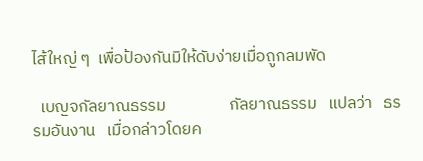ไส้ใหญ่ ๆ  เพื่อป้องกันมิให้ดับง่ายเมื่อถูกลมพัด

  เบญจกัลยาณธรรม                 กัลยาณธรรม   แปลว่า   ธรรมอันงาน   เมื่อกล่าวโดยค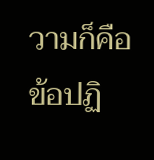วามก็คือ   ข้อปฏิ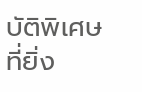บัติพิเศษที่ยิ่ง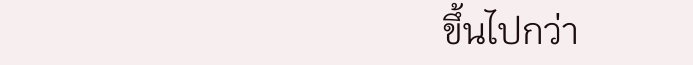ขึ้นไปกว่า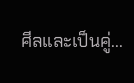ศีลและเป็นคู่...